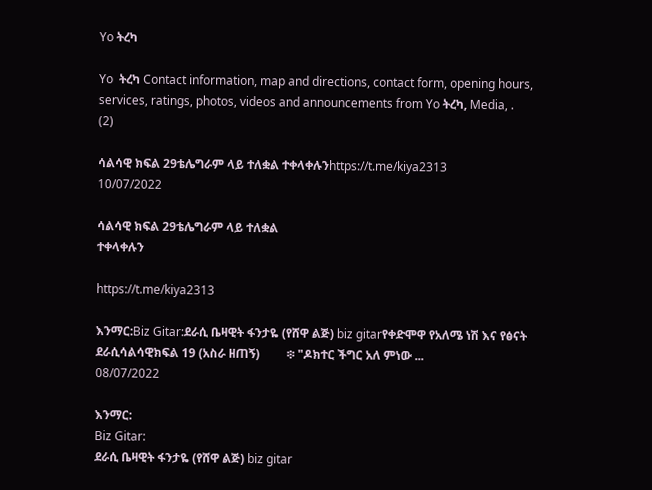Yo ትረካ

Yo  ትረካ Contact information, map and directions, contact form, opening hours, services, ratings, photos, videos and announcements from Yo ትረካ, Media, .
(2)

ሳልሳዊ ክፍል 29ቴሌግራም ላይ ተለቋል ተቀላቀሉንhttps://t.me/kiya2313
10/07/2022

ሳልሳዊ ክፍል 29ቴሌግራም ላይ ተለቋል
ተቀላቀሉን

https://t.me/kiya2313

እንማር:Biz Gitar:ደራሲ ቤዛዊት ፋንታዬ (የሸዋ ልጅ) biz gitarየቀድሞዋ የአለሜ ነሽ እና የፅናት ደራሲሳልሳዊክፍል 19 (አስራ ዘጠኝ)         ፨ "ዶክተር ችግር አለ ምነው ...
08/07/2022

እንማር:
Biz Gitar:
ደራሲ ቤዛዊት ፋንታዬ (የሸዋ ልጅ) biz gitar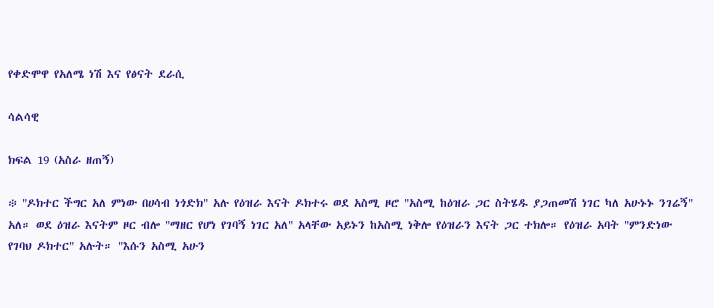የቀድሞዋ የአለሜ ነሽ እና የፅናት ደራሲ

ሳልሳዊ

ክፍል 19 (አስራ ዘጠኝ)

፨ "ዶክተር ችግር አለ ምነው በሀሳብ ነጎድክ" አሉ የዕዝራ እናት ዶክተሩ ወደ አስሚ ዞሮ "አስሚ ከዕዝራ ጋር ስትሄዱ ያጋጠመሽ ነገር ካለ አሁኑኑ ንገሬኝ" አለ። ወደ ዕዝራ እናትም ዞር ብሎ "ማዘር የሆነ የገባኝ ነገር አለ" አላቸው አይኑን ከአስሚ ነቅሎ የዕዝራን እናት ጋር ተክሎ። የዕዝራ አባት "ምንድነው የገባህ ዶክተር" አሉት። "እሱን አስሚ አሁን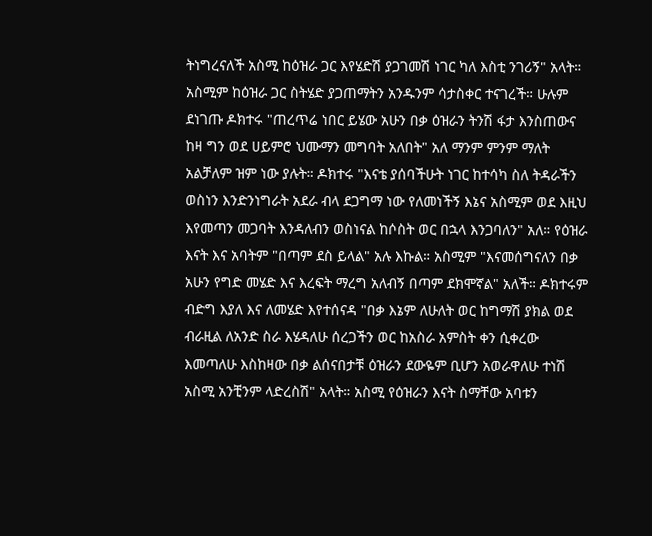ትነግረናለች አስሚ ከዕዝራ ጋር እየሄድሽ ያጋገመሽ ነገር ካለ እስቲ ንገሪኝ" አላት። አስሚም ከዕዝራ ጋር ስትሄድ ያጋጠማትን አንዱንም ሳታስቀር ተናገረች። ሁሉም ደነገጡ ዶክተሩ "ጠረጥሬ ነበር ይሄው አሁን በቃ ዕዝራን ትንሽ ፋታ እንስጠውና ከዛ ግን ወደ ሀይምሮ ህሙማን መግባት አለበት" አለ ማንም ምንም ማለት አልቻለም ዝም ነው ያሉት። ዶክተሩ "እናቴ ያሰባችሁት ነገር ከተሳካ ስለ ትዳራችን ወስነን እንድንነግራት አደራ ብላ ደጋግማ ነው የለመነችኝ እኔና አስሚም ወደ እዚህ እየመጣን መጋባት እንዳለብን ወስነናል ከሶስት ወር በኋላ እንጋባለን" አለ። የዕዝራ እናት እና አባትም "በጣም ደስ ይላል" አሉ እኩል። አስሚም "እናመሰግናለን በቃ አሁን የግድ መሄድ እና እረፍት ማረግ አለብኝ በጣም ደክሞኛል" አለች። ዶክተሩም ብድግ እያለ እና ለመሄድ እየተሰናዳ "በቃ እኔም ለሁለት ወር ከግማሽ ያክል ወደ ብራዚል ለአንድ ስራ እሄዳለሁ ሰረጋችን ወር ከአስራ አምስት ቀን ሲቀረው እመጣለሁ እስከዛው በቃ ልሰናበታቹ ዕዝራን ደውዬም ቢሆን አወራዋለሁ ተነሽ አስሚ አንቺንም ላድረስሽ" አላት። አስሚ የዕዝራን እናት ስማቸው አባቱን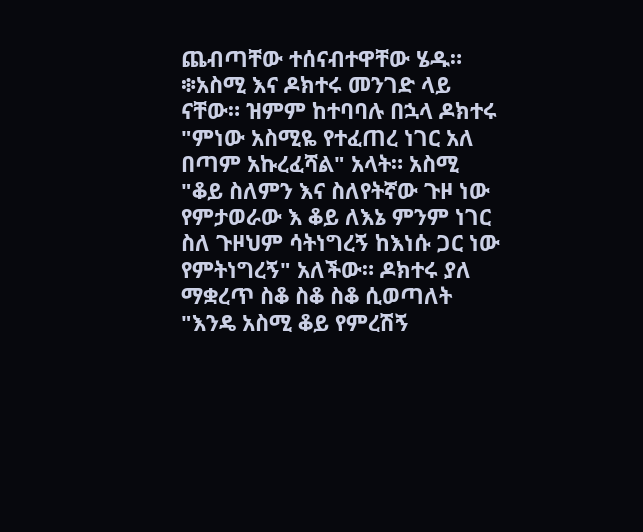ጨብጣቸው ተሰናብተዋቸው ሄዱ።
፨አስሚ እና ዶክተሩ መንገድ ላይ ናቸው። ዝምም ከተባባሉ በኋላ ዶክተሩ "ምነው አስሚዬ የተፈጠረ ነገር አለ በጣም አኩረፈሻል" አላት። አስሚ "ቆይ ስለምን እና ስለየትኛው ጉዞ ነው የምታወራው እ ቆይ ለእኔ ምንም ነገር ስለ ጉዞህም ሳትነግረኝ ከእነሱ ጋር ነው የምትነግረኝ" አለችው። ዶክተሩ ያለ ማቋረጥ ስቆ ስቆ ስቆ ሲወጣለት "እንዴ አስሚ ቆይ የምረሽኝ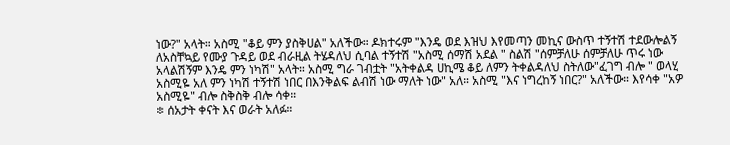ነው?" አላት። አስሚ "ቆይ ምን ያስቅሀል" አለችው። ዶክተሩም "እንዴ ወደ እዝህ እየመጣን መኪና ውስጥ ተኝተሽ ተደውሎልኝ ለአስቸኳይ የሙያ ጉዳይ ወደ ብራዚል ትሄዳለህ ሲባል ተኝተሽ "አስሚ ሰማሽ አደል " ስልሽ "ሰምቻለሁ ሰምቻለሁ ጥሩ ነው አላልሽኝም እንዴ ምን ነካሽ" አላት። አስሚ ግራ ገብቷት "አትቀልዳ ሀኪሜ ቆይ ለምን ትቀልዳለህ ስትለው"ፈገግ ብሎ " ወላሂ አስሚዬ አለ ምን ነካሽ ተኝተሽ ነበር በእንቅልፍ ልብሽ ነው ማለት ነው" አለ። አስሚ "እና ነግረከኝ ነበር?" አለችው። እየሳቀ "አዎ አስሚዬ" ብሎ ስቅስቅ ብሎ ሳቀ።
፨ ሰአታት ቀናት እና ወራት አለፉ።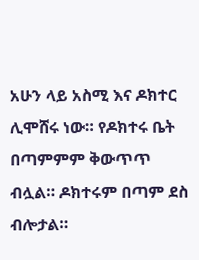አሁን ላይ አስሚ እና ዶክተር ሊሞሸሩ ነው። የዶክተሩ ቤት በጣምምም ቅውጥጥ ብሏል። ዶክተሩም በጣም ደስ ብሎታል።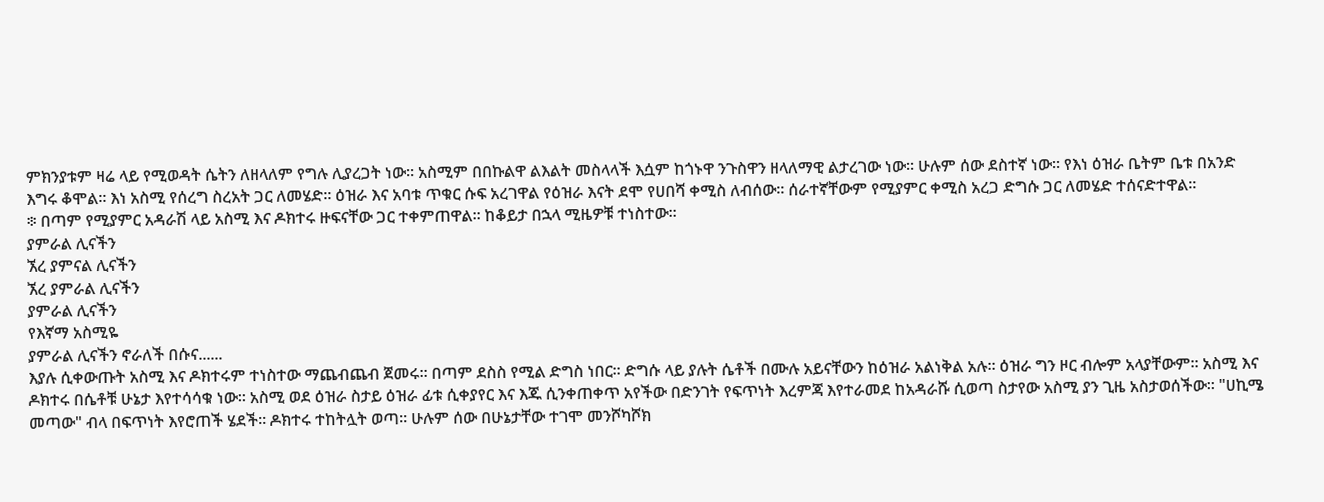ምክንያቱም ዛሬ ላይ የሚወዳት ሴትን ለዘላለም የግሉ ሊያረጋት ነው። አስሚም በበኩልዋ ልእልት መስላላች እሷም ከጎኑዋ ንጉስዋን ዘላለማዊ ልታረገው ነው። ሁሉም ሰው ደስተኛ ነው። የእነ ዕዝራ ቤትም ቤቱ በአንድ እግሩ ቆሞል። እነ አስሚ የሰረግ ስረአት ጋር ለመሄድ። ዕዝራ እና አባቱ ጥቁር ሱፍ አረገዋል የዕዝራ እናት ደሞ የሀበሻ ቀሚስ ለብሰው። ሰራተኛቸውም የሚያምር ቀሚስ አረጋ ድግሱ ጋር ለመሄድ ተሰናድተዋል።
፨ በጣም የሚያምር አዳራሽ ላይ አስሚ እና ዶክተሩ ዙፍናቸው ጋር ተቀምጠዋል። ከቆይታ በኋላ ሚዜዎቹ ተነስተው።
ያምራል ሊናችን
ኧረ ያምናል ሊናችን
ኧረ ያምራል ሊናችን
ያምራል ሊናችን
የእኛማ አስሚዬ
ያምራል ሊናችን ኖራለች በሱና......
እያሉ ሲቀውጡት አስሚ እና ዶክተሩም ተነስተው ማጨብጨብ ጀመሩ። በጣም ደስስ የሚል ድግስ ነበር። ድግሱ ላይ ያሉት ሴቶች በሙሉ አይናቸውን ከዕዝራ አልነቅል አሉ። ዕዝራ ግን ዞር ብሎም አላያቸውም። አስሚ እና ዶክተሩ በሴቶቹ ሁኔታ እየተሳሳቁ ነው። አስሚ ወደ ዕዝራ ስታይ ዕዝራ ፊቱ ሲቀያየር እና እጁ ሲንቀጠቀጥ አየችው በድንገት የፍጥነት እረምጃ እየተራመደ ከአዳራሹ ሲወጣ ስታየው አስሚ ያን ጊዜ አስታወሰችው። "ሀኪሜ መጣው" ብላ በፍጥነት እየሮጠች ሄደች። ዶክተሩ ተከትሏት ወጣ። ሁሉም ሰው በሁኔታቸው ተገሞ መንሾካሾክ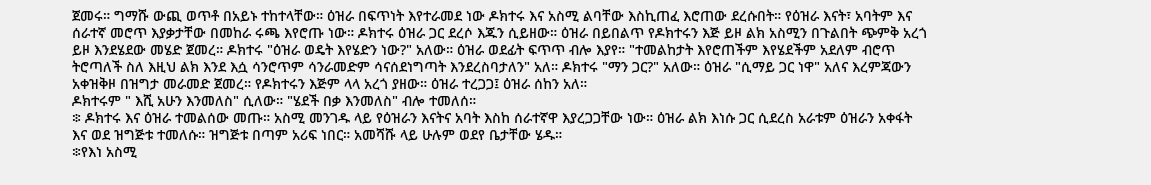ጀመሩ። ግማሹ ውጪ ወጥቶ በአይኑ ተከተላቸው። ዕዝራ በፍጥነት እየተራመደ ነው ዶክተሩ እና አስሚ ልባቸው እስኪጠፈ እሮጠው ደረሱበት። የዕዝራ እናት፣ አባትም እና ሰራተኛ መሮጥ እያቃታቸው በመከራ ሩጫ እየሮጡ ነው። ዶክተሩ ዕዝራ ጋር ደረሶ እጁን ሲይዘው። ዕዝራ በይበልጥ የዶክተሩን እጅ ይዞ ልክ አስሚን በጉልበት ጭምቅ አረጎ ይዞ እንደሄደው መሄድ ጀመረ። ዶክተሩ "ዕዝራ ወዴት እየሄድን ነው?" አለው። ዕዝራ ወደፊት ፍጥጥ ብሎ እያየ። "ተመልከታት እየሮጠችም እየሄደችም አደለም ብሮጥ ትሮጣለች ስለ እዚህ ልክ እንደ እሷ ሳንሮጥም ሳንራመድም ሳናሰደነግጣት እንደረስባታለን" አለ። ዶክተሩ "ማን ጋር?" አለው። ዕዝራ "ሲማይ ጋር ነዋ" አለና እረምጃውን አቀዝቅዞ በዝግታ መራመድ ጀመረ። የዶክተሩን እጅም ላላ አረጎ ያዘው። ዕዝራ ተረጋጋ፤ ዕዝራ ሰከን አለ።
ዶክተሩም " እሺ አሁን እንመለስ" ሲለው። "ሄደች በቃ እንመለስ" ብሎ ተመለሰ።
፨ ዶክተሩ እና ዕዝራ ተመልሰው መጡ። አስሚ መንገዱ ላይ የዕዝራን እናትና አባት እስከ ሰራተኛዋ እያረጋጋቸው ነው። ዕዝራ ልክ እነሱ ጋር ሲደረስ አራቱም ዕዝራን አቀፋት እና ወደ ዝግጅቱ ተመለሱ። ዝግጅቱ በጣም አሪፍ ነበር። አመሻሹ ላይ ሁሉም ወደየ ቤታቸው ሄዱ።
፨የእነ አስሚ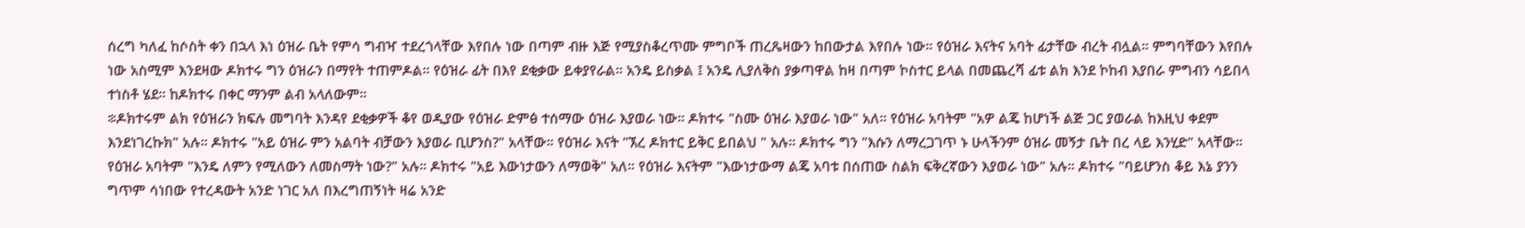ሰረግ ካለፈ ከሶስት ቀን በኋላ እነ ዕዝራ ቤት የምሳ ግብዣ ተደረጎላቸው እየበሉ ነው በጣም ብዙ እጅ የሚያስቆረጥሙ ምግቦች ጠረጼዛውን ከበውታል እየበሉ ነው። የዕዝራ እናትና አባት ፊታቸው ብረት ብሏል። ምግባቸውን እየበሉ ነው አስሚም እንደዛው ዶክተሩ ግን ዕዝራን በማየት ተጠምዶል። የዕዝራ ፊት በእየ ደቂቃው ይቀያየራል። አንዴ ይስቃል ፤ አንዴ ሊያለቅስ ያቃጣዋል ከዛ በጣም ኮስተር ይላል በመጨረሻ ፊቱ ልክ እንደ ኮከብ እያበራ ምግብን ሳይበላ ተነስቶ ሄደ። ከዶክተሩ በቀር ማንም ልብ አላለውም።
፨ዶክተሩም ልክ የዕዝራን ክፍሉ መግባት እንዳየ ደቂቃዎች ቆየ ወዲያው የዕዝራ ድምፅ ተሰማው ዕዝራ እያወራ ነው። ዶክተሩ "ስሙ ዕዝራ እያወራ ነው" አለ። የዕዝራ አባትም "አዎ ልጄ ከሆነች ልጅ ጋር ያወራል ከእዚህ ቀደም እንደነገረኩክ" አሉ። ዶክተሩ "አይ ዕዝራ ምን አልባት ብቻውን እያወራ ቢሆንስ?" አላቸው። የዕዝራ እናት "ኧረ ዶክተር ይቅር ይበልህ " አሉ። ዶክተሩ ግን "እሱን ለማረጋገጥ ኑ ሁላችንም ዕዝራ መኝታ ቤት በረ ላይ እንሂድ" አላቸው። የዕዝራ አባትም "እንዴ ለምን የሚለውን ለመስማት ነው?" አሉ። ዶክተሩ "አይ እውነታውን ለማወቅ" አለ። የዕዝራ እናትም "እውነታውማ ልጄ አባቱ በሰጠው ስልክ ፍቅረኛውን እያወራ ነው" አሉ። ዶክተሩ "ባይሆንስ ቆይ እኔ ያንን ግጥም ሳነበው የተረዳውት አንድ ነገር አለ በእረግጠኝነት ዛሬ አንድ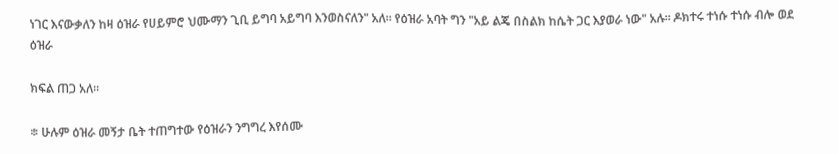ነገር እናውቃለን ከዛ ዕዝራ የሀይምሮ ህሙማን ጊቢ ይግባ አይግባ እንወስናለን" አለ። የዕዝራ አባት ግን "አይ ልጄ በስልክ ከሴት ጋር እያወራ ነው" አሉ። ዶክተሩ ተነሱ ተነሱ ብሎ ወደ ዕዝራ

ክፍል ጠጋ አለ።

፨ ሁሉም ዕዝራ መኝታ ቤት ተጠግተው የዕዝራን ንግግረ እየሰሙ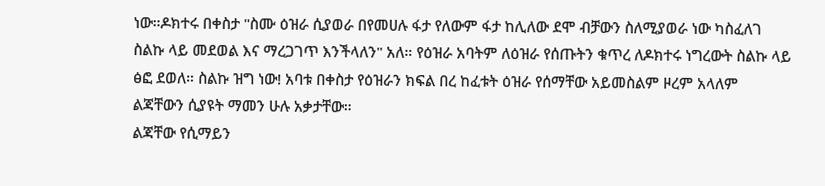ነው።ዶክተሩ በቀስታ "ስሙ ዕዝራ ሲያወራ በየመሀሉ ፋታ የለውም ፋታ ከሊለው ደሞ ብቻውን ስለሚያወራ ነው ካስፈለገ ስልኩ ላይ መደወል እና ማረጋገጥ እንችላለን" አለ። የዕዝራ አባትም ለዕዝራ የሰጡትን ቁጥረ ለዶክተሩ ነግረውት ስልኩ ላይ ፅፎ ደወለ። ስልኩ ዝግ ነው! አባቱ በቀስታ የዕዝራን ክፍል በረ ከፈቱት ዕዝራ የሰማቸው አይመስልም ዞረም አላለም ልጃቸውን ሲያዩት ማመን ሁሉ አቃታቸው።
ልጃቸው የሲማይን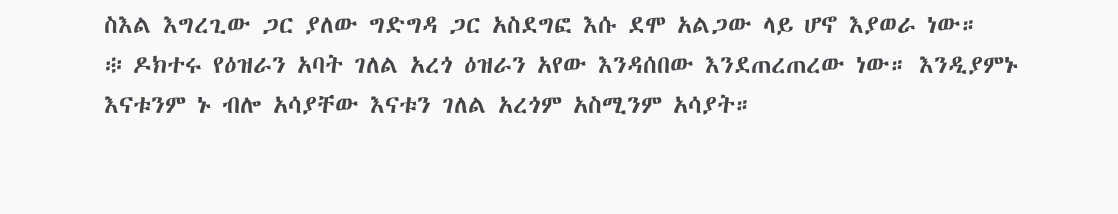ስእል እግረጊው ጋር ያለው ግድግዳ ጋር አስደግፎ እሱ ደሞ አልጋው ላይ ሆኖ እያወራ ነው።
፨ ዶክተሩ የዕዝራን አባት ገለል አረጎ ዕዝራን አየው እንዳሰበው እንደጠረጠረው ነው። እንዲያምኑ እናቱንም ኑ ብሎ አሳያቸው እናቱን ገለል አረጎም አስሚንም አሳያት።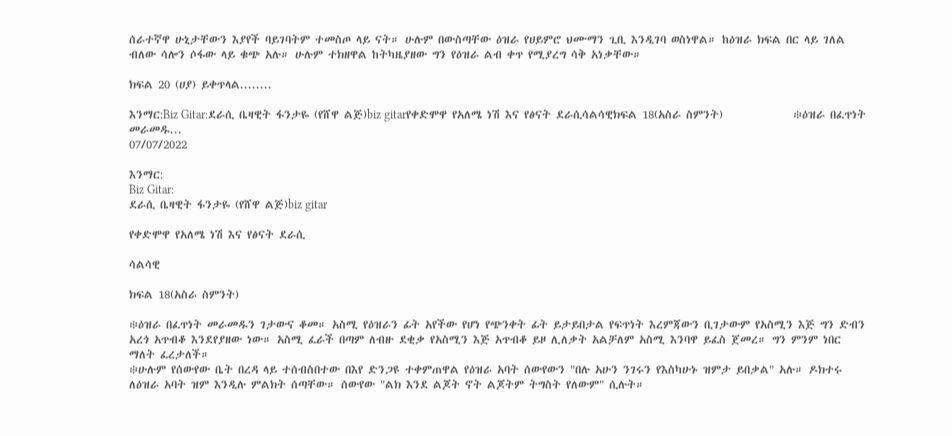ሰራተኛዋ ሁኒታቸውን እያየች ባይገባትም ተመስጦ ላይ ናት። ሁሉም በውስጣቸው ዕዝራ የሀይምሮ ህሙማን ጊቢ እንዲገባ ወስነዋል። ከዕዝራ ክፍል በር ላይ ገለል ብለው ሳሎን ሶፋው ላይ ቁጭ አሉ። ሁሉም ተክዘዋል ከትካዜያዘው ግን የዕዝራ ልብ ቀጥ የሚያረግ ሳቅ አነቃቸው።

ክፍል 20 (ሀያ) ይቀጥላል........

እንማር:Biz Gitar:ደራሲ ቤዛዊት ፋንታዬ (የሸዋ ልጅ)biz gitarየቀድሞዋ የአለሜ ነሽ እና የፅናት ደራሲሳልሳዊክፍል 18(አስራ ስምንት)              ፨ዕዝራ በፈጥነት መራመዱ...
07/07/2022

እንማር:
Biz Gitar:
ደራሲ ቤዛዊት ፋንታዬ (የሸዋ ልጅ)biz gitar

የቀድሞዋ የአለሜ ነሽ እና የፅናት ደራሲ

ሳልሳዊ

ክፍል 18(አስራ ስምንት)

፨ዕዝራ በፈጥነት መራመዱን ገታውና ቆመ። አስሚ የዕዝራን ፊት አየችው የሆነ የጭንቀት ፊት ይታይበታል የፍጥነት እረምጃውን ቢገታውም የአስሚን እጅ ግን ድብን አረጎ አጥብቆ እንደየያዘው ነው። አስሚ ፈራች በጣም ለብዙ ደቂቃ የአስሚን እጅ አጥብቆ ይዞ ሊለቃት አልቻለም አስሚ እንባዋ ይፈስ ጀመረ። ግን ምንም ነበር ማለት ፈረታለች።
፨ሁሉም የሰውየው ቤት በረዳ ላይ ተሰብስበተው በእየ ድንጋዩ ተቀምጠዋል የዕዝራ አባት ሰውየውን "በሉ አሁን ንገሩን የእስካሁኑ ዝምታ ይበቃል" አሉ። ዶክተሩ ለዕዝራ አባት ዝም እንዲሉ ምልክት ሰጣቸው። ሰውየው "ልክ እንደ ልጆት ኖት ልጆትም ትግስት የለውም" ሲሉት።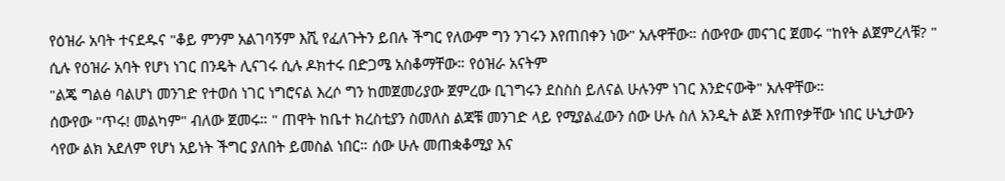የዕዝራ አባት ተናደዱና "ቆይ ምንም አልገባኝም እሺ የፈለጉትን ይበሉ ችግር የለውም ግን ንገሩን እየጠበቀን ነው" አሉዋቸው። ሰውየው መናገር ጀመሩ "ከየት ልጀምረላቹ? " ሲሉ የዕዝራ አባት የሆነ ነገር በንዴት ሊናገሩ ሲሉ ዶክተሩ በድጋሜ አስቆማቸው። የዕዝራ አናትም
"ልጄ ግልፅ ባልሆነ መንገድ የተወሰ ነገር ነግሮናል እረሶ ግን ከመጀመሪያው ጀምረው ቢገግሩን ደስስስ ይለናል ሁሉንም ነገር እንድናውቅ" አሉዋቸው።
ሰውየው "ጥሩ! መልካም" ብለው ጀመሩ። " ጠዋት ከቤተ ክረስቲያን ስመለስ ልጃቹ መንገድ ላይ የሚያልፈውን ሰው ሁሉ ስለ አንዲት ልጅ እየጠየቃቸው ነበር ሁኒታውን ሳየው ልክ አደለም የሆነ አይነት ችግር ያለበት ይመስል ነበር። ሰው ሁሉ መጠቋቆሚያ እና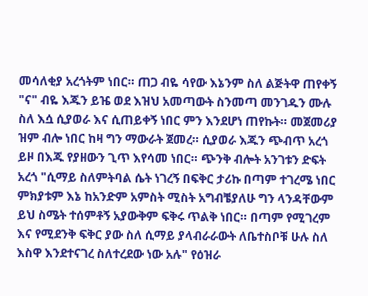መሳለቂያ አረጎትም ነበር። ጠጋ ብዬ ሳየው እኔንም ስለ ልጅትዋ ጠየቀኝ "ና" ብዬ እጁን ይዤ ወደ እዝህ አመጣውት ስንመጣ መንገዱን ሙሉ ስለ እሷ ሲያወራ እና ሲጠይቀኝ ነበር ምን እንደሆነ ጠየኩት። መጀመሪያ ዝም ብሎ ነበር ከዛ ግን ማውራት ጀመረ። ሲያወራ እጁን ጭብጥ አረጎ ይዞ በእጁ የያዘውን ጊጥ እየሳመ ነበር። ጭንቅ ብሎት አንገቱን ድፍት አረጎ "ሲማይ ስለምትባል ሴት ነገረኝ በፍቅር ታሪኩ በጣም ተገረሜ ነበር ምክያቱም እኔ ከአንድም አምስት ሚስት አግብቼያለሁ ግን ላንዳቸውም ይህ ስሜት ተሰምቶኝ አያውቅም ፍቅሩ ጥልቅ ነበር። በጣም የሚገረም እና የሚደንቅ ፍቅር ያው ስለ ሲማይ ያላብራራውት ለቤተስቦቹ ሁሉ ስለ እስዋ እንደተናገረ ስለተረደው ነው አሉ" የዕዝራ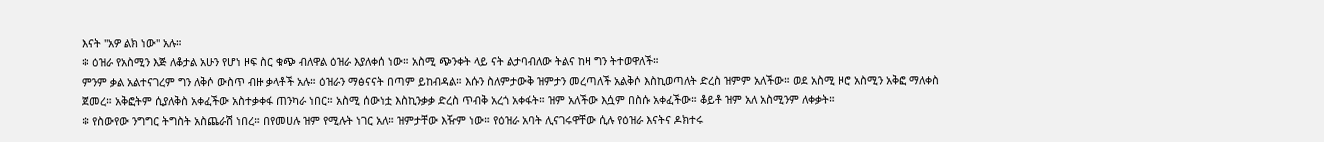እናት "አዎ ልክ ነው" አሉ።
፨ ዕዝራ የአስሚን እጅ ለቆታል አሁን የሆነ ዞፍ ስር ቁጭ ብለዋል ዕዝራ እያለቀሰ ነው። አስሚ ጭንቀት ላይ ናት ልታባብለው ትልና ከዛ ግን ትተወዋለች።
ምንም ቃል አልተናገረም ግን ለቅሶ ውስጥ ብዙ ቃላቶች አሉ። ዕዝራን ማፅናናት በጣም ይከብዳል። እሱን ስለምታውቅ ዝምታን መረጣለች አልቅሶ እስኪወጣለት ድረስ ዝምም አለችው። ወደ አስሚ ዞሮ አስሚን አቅፎ ማለቀስ ጀመረ። አቅፎትም ሲያለቅስ አቀፈችው አስተቃቀፋ ጠንካራ ነበር። አስሚ ሰውነቷ እስኪንቃቃ ድረስ ጥብቅ አረጎ አቀፋት። ዝም አለችው እሷም በስሱ አቀፈችው። ቆይቶ ዝም አለ አስሚንም ለቀቃት።
፨ የስውየው ንግግር ትግስት አስጨራሽ ነበረ። በየመሀሉ ዝም የሚሉት ነገር አለ። ዝምታቸው እዥም ነው። የዕዝራ አባት ሊናገሩዋቸው ሲሉ የዕዝራ እናትና ዶክተሩ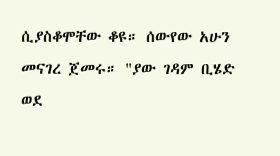ሲያስቆሞቸው ቆዩ። ሰውየው አሁን መናገረ ጀመሩ። "ያው ገዳም ቢሄድ ወደ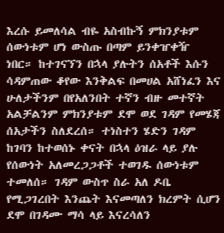እረሱ ይመለሳል ብዬ አስብኩኝ ምክንያቱም ሰውነቱም ሆነ ውስጡ በጣም ይንቀዠቀዥ ነበር። ከተገናኘን በኋላ ያሉትን ሰአቶች እሱን ሳዳምጠው ቆየው እንቅልፍ በመሀል አሸነፈን እና ሁለታችንም በየአለንበት ተኛን ብዙ መተኛት አልቻልንም ምክንያቱም ደሞ ወደ ገዳም የመሄጃ ሰአታችን ስለደረሰ። ተነስተን ሄድን ገዳም ከገባን ከተወሰኑ ቀናት በኋላ ዕዝራ ላይ ያሉ የሰውነት አለመረጋጋቶች ተወገዱ ሰውነቱም ተመለሰ። ገዳም ውስጥ ስራ አለ ዶቤ የሚጋገረበት እንጨት እናመጣለን ክረምት ሲሆን ደሞ በገዳሙ ማሳ ላይ እናረሳለን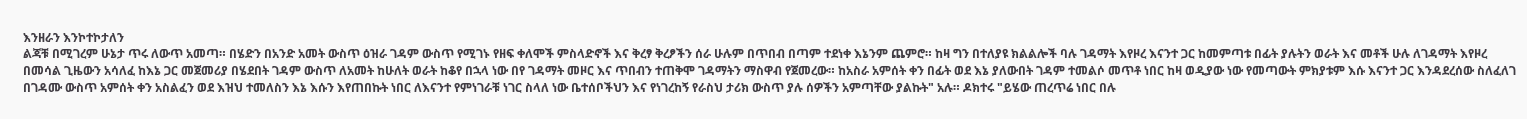እንዘራን እንኮተኮታለን
ልጃቹ በሚገረም ሁኔታ ጥሩ ለውጥ አመጣ። በሄድን በአንድ አመት ውስጥ ዕዝራ ገዳም ውስጥ የሚገኑ የዘፍ ቀለሞች ምስላድኖች እና ቅረፃ ቅረፆችን ሰራ ሁሉም በጥበብ በጣም ተደነቀ እኔንም ጨምሮ። ከዛ ግን በተለያዩ ክልልሎች ባሉ ገዳማት እየዞረ እናንተ ጋር ከመምጣቱ በፊት ያሉትን ወራት እና መቶች ሁሉ ለገዳማት እየዞረ በመሳል ጊዜውን አሳለፈ ከእኔ ጋር መጀመሪያ በሄደበት ገዳም ውስጥ ለአመት ከሁለት ወራት ከቆየ በኋላ ነው በየ ገዳማት መዞር እና ጥበብን ተጠቅሞ ገዳማትን ማስዋብ የጀመረው። ከአስራ አምሰት ቀን በፊት ወደ እኔ ያለውበት ገዳም ተመልሶ መጥቶ ነበር ከዛ ወዲያው ነው የመጣውት ምክያቱም እሱ እናንተ ጋር እንዳደረሰው ስለፈለገ በገዳሙ ውስጥ አምሰት ቀን አስልፈን ወደ እዝህ ተመለስን እኔ እሱን እየጠበኩት ነበር ለእናንተ የምነገራቹ ነገር ስላለ ነው ቤተሰቦችህን እና የነገረከኝ የራስህ ታሪክ ውስጥ ያሉ ሰዎችን አምጣቸው ያልኩት" አሉ። ዶክተሩ "ይሄው ጠረጥሬ ነበር በሉ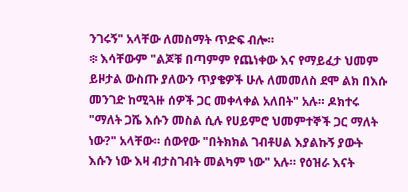ንገሩኝ" አላቸው ለመስማት ጥድፍ ብሎ።
፨ እሳቸውም "ልጆቹ በጣምም የጨነቀው እና የማይፈታ ህመም ይዞታል ውስጡ ያለውን ጥያቄዎች ሁሉ ለመመለስ ደሞ ልክ በእሱ መንገድ ከሚጓዙ ሰዎች ጋር መቀላቀል አለበት" አሉ። ዶክተሩ "ማለት ጋሼ እሱን መስል ሲሉ የሀይምሮ ህመምተኞች ጋር ማለት ነው?" አላቸው። ሰውየው "በትክክል ገብቶሀል እያልኩኝ ያውት እሱን ነው እዛ ብታስገብት መልካም ነው" አሉ። የዕዝራ እናት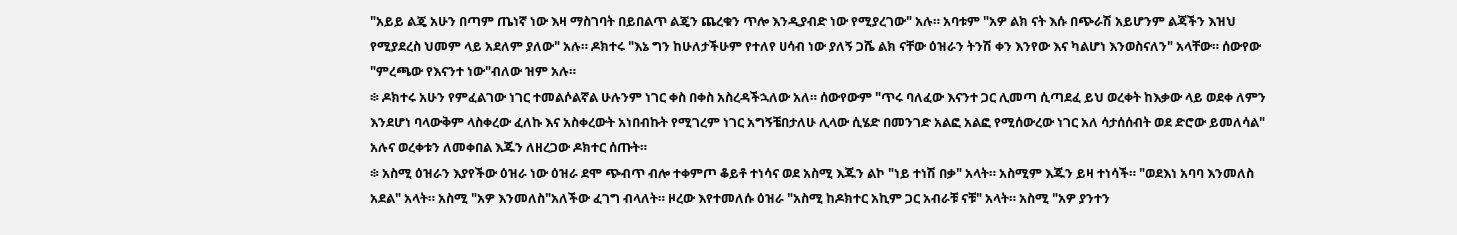"አይይ ልጄ አሁን በጣም ጤነኛ ነው እዛ ማስገባት በይበልጥ ልጄን ጨረቁን ጥሎ እንዲያብድ ነው የሚያረገው" አሉ። አባቱም "አዎ ልክ ናት እሱ በጭራሽ አይሆንም ልጃችን እዝህ የሚያደረስ ህመም ላይ አደለም ያለው" አሉ። ዶክተሩ "እኔ ግን ከሁለታችሁም የተለየ ሀሳብ ነው ያለኝ ጋሼ ልክ ናቸው ዕዝራን ትንሽ ቀን እንየው እና ካልሆነ እንወስናለን" አላቸው። ሰውየው "ምረጫው የእናንተ ነው"ብለው ዝም አሉ።
፨ ዶክተሩ አሁን የምፈልገው ነገር ተመልሶልኛል ሁሉንም ነገር ቀስ በቀስ አስረዳችኋለው አለ። ሰውየውም "ጥሩ ባለፈው እናንተ ጋር ሊመጣ ሲጣደፈ ይህ ወረቀት ከእቃው ላይ ወደቀ ለምን እንደሆነ ባላውቅም ላስቀረው ፈለኩ እና አስቀረውት አነበብኩት የሚገረም ነገር አግኝቼበታለሁ ሊላው ሲሄድ በመንገድ አልፎ አልፎ የሚሰውረው ነገር አለ ሳታሰሰብት ወደ ድሮው ይመለሳል" አሉና ወረቀቱን ለመቀበል እጁን ለዘረጋው ዶክተር ሰጡት።
፨ አስሚ ዕዝራን እያየችው ዕዝራ ነው ዕዝራ ደሞ ጭብጥ ብሎ ተቀምጦ ቆይቶ ተነሳና ወደ አስሚ እጁን ልኮ "ነይ ተነሽ በቃ" አላት። አስሚም እጁን ይዛ ተነሳች። "ወደእነ አባባ እንመለስ አደል" አላት። አስሚ "አዎ እንመለስ"አለችው ፈገግ ብላለት። ዞረው እየተመለሱ ዕዝራ "አስሚ ከዶክተር አኪም ጋር አብራቹ ናቹ" አላት። አስሚ "አዎ ያንተን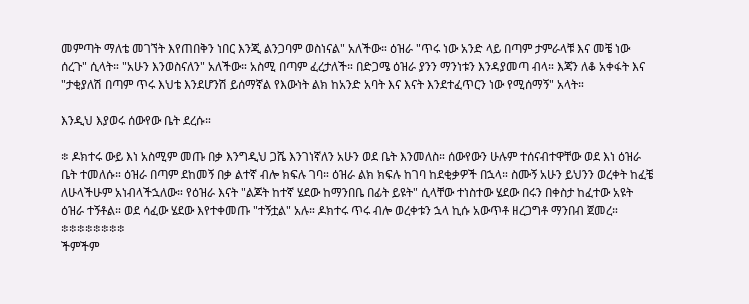መምጣት ማለቴ መገኘት እየጠበቅን ነበር እንጂ ልንጋባም ወስነናል" አለችው። ዕዝራ "ጥሩ ነው አንድ ላይ በጣም ታምራላቹ እና መቼ ነው ሰረጉ" ሲላት። "አሁን እንወስናለን" አለችው። አስሚ በጣም ፈረታለች። በድጋሜ ዕዝራ ያንን ማንነቱን እንዳያመጣ ብላ። እጃን ለቆ አቀፋት እና "ታቂያለሽ በጣም ጥሩ እህቴ እንደሆንሽ ይሰማኛል የእውነት ልክ ከአንድ አባት እና እናት እንደተፈጥርን ነው የሚሰማኝ" አላት።

እንዲህ እያወሩ ሰውየው ቤት ደረሱ።

፨ ዶክተሩ ውይ እነ አስሚም መጡ በቃ እንግዲህ ጋሼ እንገነኛለን አሁን ወደ ቤት እንመለስ። ሰውየውን ሁሉም ተሰናብተዋቸው ወደ እነ ዕዝራ ቤት ተመለሱ። ዕዝራ በጣም ደከመኝ በቃ ልተኛ ብሎ ክፍሉ ገባ። ዕዝራ ልክ ክፍሉ ከገባ ከደቂቃዎች በኋላ። ስሙኝ አሁን ይህንን ወረቀት ከፈቼ ለሁላችሁም አነብላችኋለው። የዕዝራ እናት "ልጆት ከተኛ ሄደው ከማንበቤ በፊት ይዩት" ሲላቸው ተነስተው ሄደው በሩን በቀስታ ከፈተው አዩት ዕዝራ ተኝቶል። ወደ ሳፈው ሄደው እየተቀመጡ "ተኝቷል" አሉ። ዶክተሩ ጥሩ ብሎ ወረቀቱን ኋላ ኪሱ አውጥቶ ዘረጋግቶ ማንበብ ጀመረ።
፨፨፨፨፨፨፨፨
ችምችም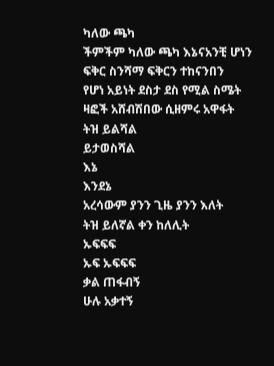ካለው ጫካ
ችምችም ካለው ጫካ እኔናአንቺ ሆነን
ፍቅር ስንሻማ ፍቅርን ተከናንበን
የሆነ አይነት ደስታ ደስ የሚል ስሜት
ዛፎች አሸብሽበው ሲዘምሩ አዋፋት
ትዝ ይልሻል
ይታወስሻል
እኔ
እንደኔ
አረሳውም ያንን ጊዜ ያንን እለት
ትዝ ይለኛል ቀን ከለሊት
ኡፍፍፍ
ኡፍ ኡፍፍፍ
ቃል ጠፋብኝ
ሁሉ አቃተኝ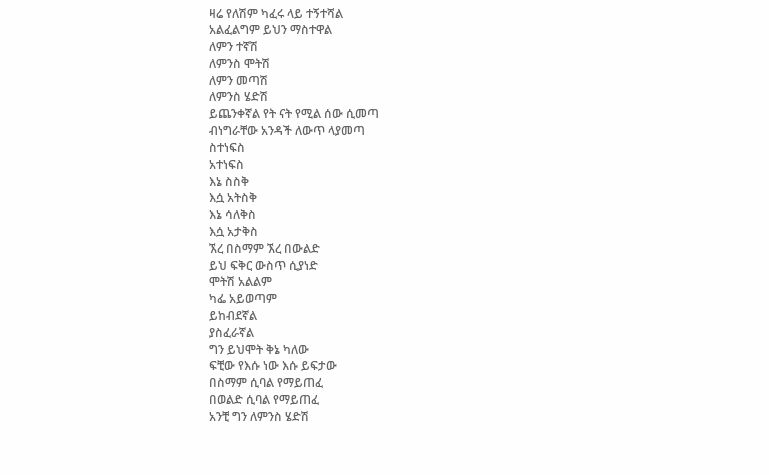ዛሬ የለሽም ካፈሩ ላይ ተኝተሻል
አልፈልግም ይህን ማስተዋል
ለምን ተኛሽ
ለምንስ ሞትሽ
ለምን መጣሽ
ለምንስ ሄድሽ
ይጨንቀኛል የት ናት የሚል ሰው ሲመጣ
ብነግራቸው አንዳች ለውጥ ላያመጣ
ስተነፍስ
አተነፍስ
እኔ ስስቅ
እሷ አትስቅ
እኔ ሳለቅስ
እሷ አታቅስ
ኧረ በስማም ኧረ በውልድ
ይህ ፍቅር ውስጥ ሲያነድ
ሞትሽ አልልም
ካፌ አይወጣም
ይከብደኛል
ያስፈራኛል
ግን ይህሞት ቅኔ ካለው
ፍቺው የእሱ ነው እሱ ይፍታው
በስማም ሲባል የማይጠፈ
በወልድ ሲባል የማይጠፈ
አንቺ ግን ለምንስ ሄድሽ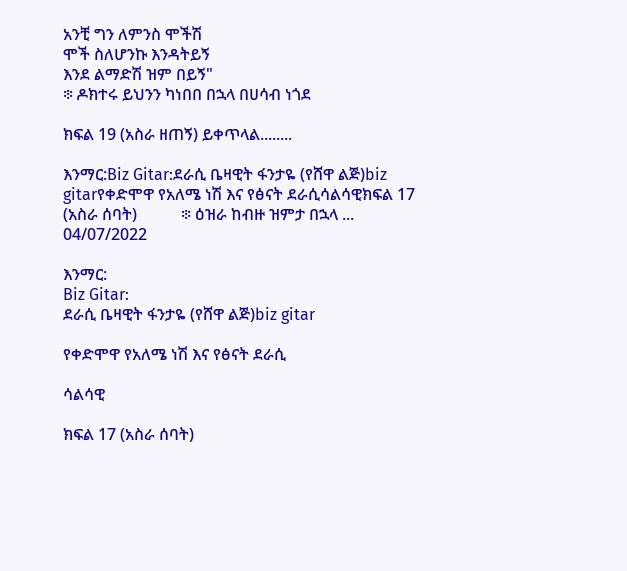አንቺ ግን ለምንስ ሞችሽ
ሞች ስለሆንኩ እንዳትይኝ
እንደ ልማድሽ ዝም በይኝ"
፨ ዶክተሩ ይህንን ካነበበ በኋላ በሀሳብ ነጎደ

ክፍል 19 (አስራ ዘጠኝ) ይቀጥላል........

እንማር:Biz Gitar:ደራሲ ቤዛዊት ፋንታዬ (የሸዋ ልጅ)biz gitarየቀድሞዋ የአለሜ ነሽ እና የፅናት ደራሲሳልሳዊክፍል 17 (አስራ ሰባት)           ፨ ዕዝራ ከብዙ ዝምታ በኋላ ...
04/07/2022

እንማር:
Biz Gitar:
ደራሲ ቤዛዊት ፋንታዬ (የሸዋ ልጅ)biz gitar

የቀድሞዋ የአለሜ ነሽ እና የፅናት ደራሲ

ሳልሳዊ

ክፍል 17 (አስራ ሰባት)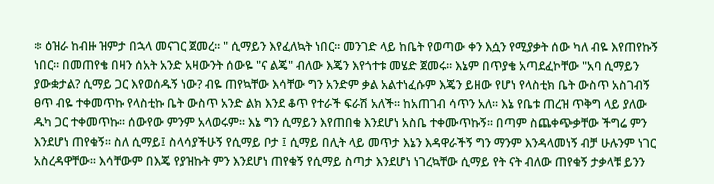፨ ዕዝራ ከብዙ ዝምታ በኋላ መናገር ጀመረ። " ሲማይን እየፈለኳት ነበር። መንገድ ላይ ከቤት የወጣው ቀን እሷን የሚያቃት ሰው ካለ ብዬ እየጠየኩኝ ነበር። በመጠየቄ በዛን ሰአት አንድ አዛውንት ሰውዬ "ና ልጄ" ብለው እጄን እየጎተቱ መሄድ ጀመሩ። እኔም በጥያቄ አጣደፈኮቸው "አባ ሲማይን ያውቋታል? ሲማይ ጋር እየወሰዱኝ ነው? ብዬ ጠየኳቸው እሳቸው ግን አንድም ቃል አልተነፈሱም እጄን ይዘው የሆነ የላስቲክ ቤት ውስጥ አስገብኝ ፀጥ ብዬ ተቀመጥኩ የላስቲኩ ቤት ውስጥ አንድ ልክ እንደ ቆጥ የተራች ፍራሽ አለች። ከአጠገብ ሳጥን አለ። እኔ የቤቱ ጠረዝ ጥቅግ ላይ ያለው ዱካ ጋር ተቀመጥኩ። ሰውየው ምንም አላወሩም። እኔ ግን ሲማይን እየጠበቁ እንደሆነ አስቤ ተቀሙጥኩኝ። በጣም ስጨቀጭቃቸው ችግሬ ምን እንደሆነ ጠየቁኝ። ስለ ሲማይ፤ ስላሳያችሁኝ የሲማይ ቦታ ፤ ሲማይ በሊት ላይ መጥታ እኔን እዳዋራችኝ ግን ማንም እንዳላመነኝ ብቻ ሁሉንም ነገር አስረዳዋቸው። እሳቸውም በእጄ የያዝኩት ምን እንደሆነ ጠየቁኝ የሲማይ ስጣታ እንደሆነ ነገረኳቸው ሲማይ የት ናት ብለው ጠየቁኝ ታቃላቹ ይንን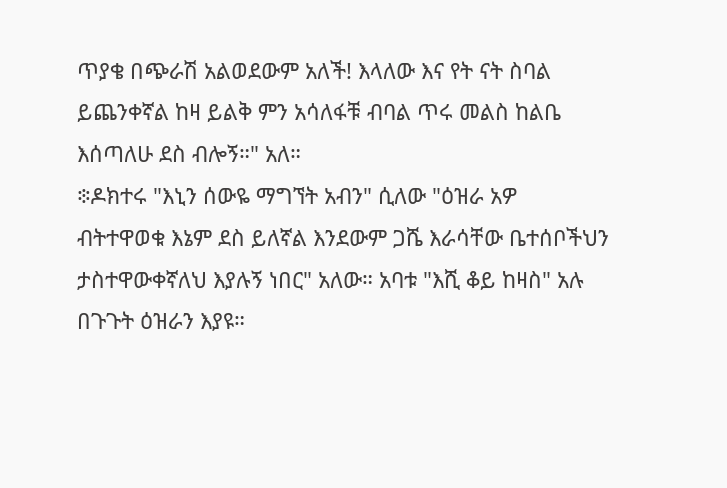ጥያቄ በጭራሽ አልወደውም አለች! እላለው እና የት ናት ስባል ይጨንቀኛል ከዛ ይልቅ ምን አሳለፋቹ ብባል ጥሩ መልስ ከልቤ እሰጣለሁ ደስ ብሎኝ።" አለ።
፨ዶክተሩ "እኒን ሰውዬ ማግኘት አብን" ሲለው "ዕዝራ አዎ ብትተዋወቁ እኔም ደስ ይለኛል እንደውም ጋሼ እራሳቸው ቤተሰቦችህን ታስተዋውቀኛለህ እያሉኝ ነበር" አለው። አባቱ "እሺ ቆይ ከዛስ" አሉ በጉጉት ዕዝራን እያዩ።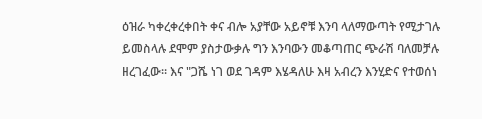ዕዝራ ካቀረቀረቀበት ቀና ብሎ አያቸው አይኖቹ እንባ ላለማውጣት የሚታገሉ ይመስላሉ ደሞም ያስታውቃሉ ግን እንባውን መቆጣጠር ጭራሽ ባለመቻሉ ዘረገፈው። እና "ጋሼ ነገ ወደ ገዳም እሄዳለሁ እዛ አብረን እንሂድና የተወሰነ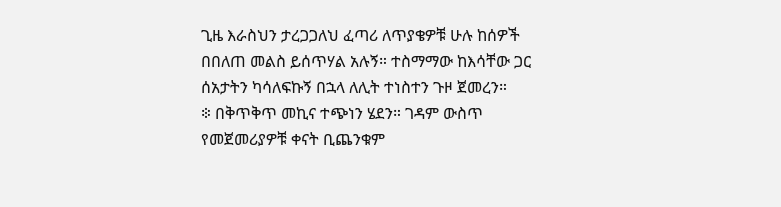ጊዜ እራስህን ታረጋጋለህ ፈጣሪ ለጥያቄዎቹ ሁሉ ከሰዎች በበለጠ መልስ ይሰጥሃል አሉኝ። ተስማማው ከእሳቸው ጋር ሰአታትን ካሳለፍኩኝ በኋላ ለሊት ተነስተን ጉዞ ጀመረን።
፨ በቅጥቅጥ መኪና ተጭነን ሄደን። ገዳም ውስጥ የመጀመሪያዎቹ ቀናት ቢጨንቁም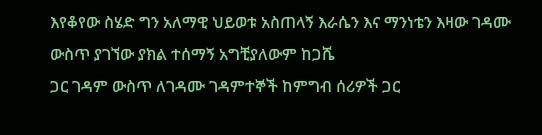እየቆየው ስሄድ ግን አለማዊ ህይወቱ አስጠላኝ እራሴን እና ማንነቴን እዛው ገዳሙ ውስጥ ያገኘው ያክል ተሰማኝ አግቺያለውም ከጋሼ
ጋር ገዳም ውስጥ ለገዳሙ ገዳምተኞች ከምግብ ሰሪዎች ጋር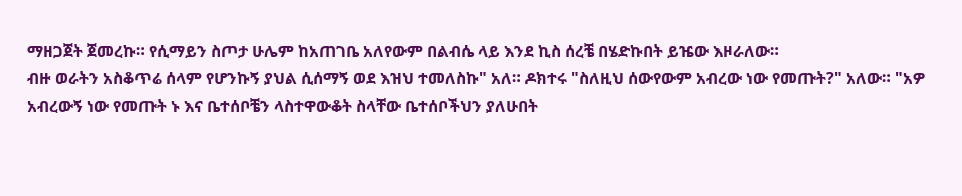ማዘጋጀት ጀመረኩ። የሲማይን ስጦታ ሁሌም ከአጠገቤ አለየውም በልብሴ ላይ እንደ ኪስ ሰረቼ በሄድኩበት ይዤው እዞራለው።
ብዙ ወራትን አስቆጥሬ ሰላም የሆንኩኝ ያህል ሲሰማኝ ወደ እዝህ ተመለስኩ" አለ። ዶክተሩ "ስለዚህ ሰውየውም አብረው ነው የመጡት?" አለው። "አዎ አብረውኝ ነው የመጡት ኑ እና ቤተሰቦቼን ላስተዋውቆት ስላቸው ቤተሰቦችህን ያለሁበት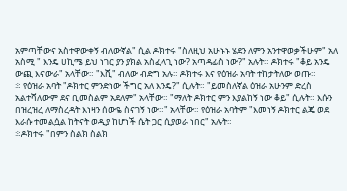አምጣቸውና አስተዋውቀኝ ብለውኛል" ሲል ዶክተሩ "ስለዚህ አሁኑኑ ሄደን ለምን አንተዋወቃችሁም" አለ አስሚ " እንዴ ሀኪሜ ይህ ነገር ያን ያክል አስፈላጊ ነው? አጣዳፊስ ነው?" አሉት። ዶክተሩ "ቆይ አንዴ ውጪ እናውራ" አላቸው። "እሺ" ብለው ብድግ አሉ። ዶክተሩ እና የዕዝራ አባት ተከታትለው ወጡ።
፨ የዕዝራ አባት "ዶክተር ምንድነው ችግር አለ እንዴ?" ሲሉት። "ይመስለኛል ዕዝራ አሁንም ድረስ አልተሻለውም ደና ቢመስልም አደለም" አላቸው። "ማለት ዶክተር ምን እያልከኝ ነው ቆይ" ሲሉት። እሱን በዝረዝረ ለማስረዳት እነዛን ሰውዬ ስናገኝ ነው።" አላቸው። የዕዝራ አባትም "እመነኝ ዶክተር ልጄ ወደ እራሱ ተመልሷል ከትናት ወዲያ ከሆነች ሴት ጋር ሲያወራ ነበር" አሉት።
፨ዶክተሩ "በምን ስልክ ስልክ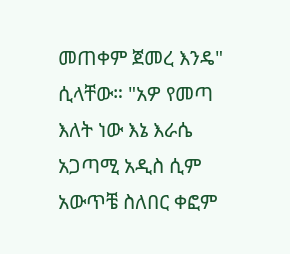መጠቀም ጀመረ እንዴ" ሲላቸው። "አዎ የመጣ እለት ነው እኔ እራሴ አጋጣሚ አዲስ ሲም አውጥቼ ስለበር ቀፎም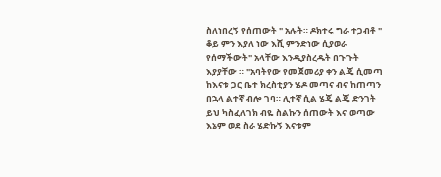ስለነበረኝ የሰጠውት " አሉት። ዶክተሩ ግራ ተጋብቶ " ቆይ ምን እያለ ነው እሺ ምንድነው ሲያወራ የሰማችውት" አላቸው እንዲያስረዱት በጉጉት እያያቸው ። "አባትየው የመጀመሪያ ቀን ልጄ ሲመጣ ከእናቱ ጋር ቤተ ክረስቲያን ሄዶ መጣና ብና ከጠጣን በኋላ ልተኛ ብሎ ገባ። ሊተኛ ሲል ሄጄ ልጄ ድንገት ይህ ካስፈለገክ ብዬ ስልኩን ሰጠውት እና ወጣው እኔም ወደ ስራ ሄድኩኝ እናቱም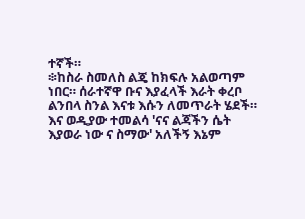ተኛች።
፨ከስራ ስመለስ ልጄ ከክፍሉ አልወጣም ነበር። ሰራተኛዋ ቡና እያፈላች እራት ቀረቦ ልንበላ ስንል እናቱ እሱን ለመጥራት ሄደች። እና ወዲያው ተመልሳ 'ናና ልጃችን ሴት እያወራ ነው ና ስማው' አለችኝ እኔም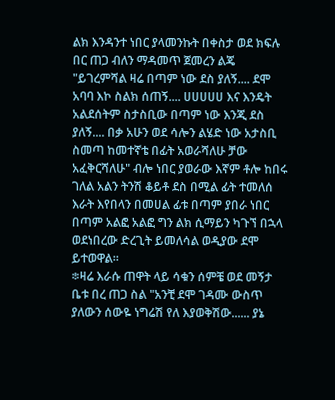ልክ እንዳንተ ነበር ያላመንኩት በቀስታ ወደ ክፍሉ በር ጠጋ ብለን ማዳመጥ ጀመረን ልጄ "ይገረምሻል ዛሬ በጣም ነው ደስ ያለኝ.... ደሞ አባባ እኮ ስልክ ሰጠኝ.... ሀሀሀሀሀ እና እንዴት አልደሰትም ስታስቢው በጣም ነው እንጂ ደስ ያለኝ.... በቃ አሁን ወደ ሳሎን ልሄድ ነው አታስቢ ስመጣ ከመተኛቴ በፊት አወራሻለሁ ቻው አፈቅርሻለሁ" ብሎ ነበር ያወራው እኛም ቶሎ ከበሩ ገለል አልን ትንሽ ቆይቶ ደስ በሚል ፊት ተመለሰ እራት እየበላን በመሀል ፊቱ በጣም ያበራ ነበር በጣም አልፎ አልፎ ግን ልክ ሲማይን ካጉኘ በኋላ ወደነበረው ድረጊት ይመለሳል ወዲያው ደሞ ይተወዋል።
፨ዛሬ እራሱ ጠዋት ላይ ሳቁን ሰምቼ ወደ መኝታ ቤቱ በረ ጠጋ ስል "አንቺ ደሞ ገዳሙ ውስጥ ያለውን ሰውዬ ነግሬሽ የለ እያወቅሽው...... ያኔ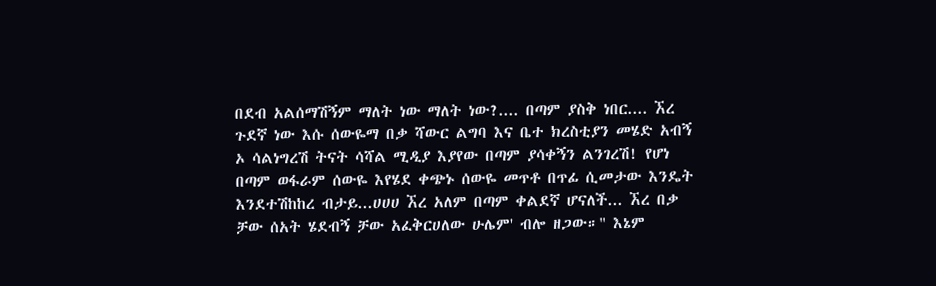በደብ አልሰማሽኝም ማለት ነው ማለት ነው?.... በጣም ያስቅ ነበር.... ኧረ ጉደኛ ነው እሱ ሰውዬማ በቃ ሻውር ልግባ እና ቤተ ክረስቲያን መሄድ አብኝ ኦ ሳልነግረሽ ትናት ሳሻል ሚዲያ እያየው በጣም ያሳቀኝን ልንገረሽ! የሆነ በጣም ወፋራም ሰውዬ እየሄደ ቀጭኑ ሰውዬ መጥቶ በጥፊ ሲመታው እንዴት እንደተሽከከረ ብታይ...ሀሀሀ ኧረ አለም በጣም ቀልደኛ ሆናለች... ኧረ በቃ ቻው ሰአት ሄደብኝ ቻው አፈቅርሀለው ሁሌም' ብሎ ዘጋው።" እኔም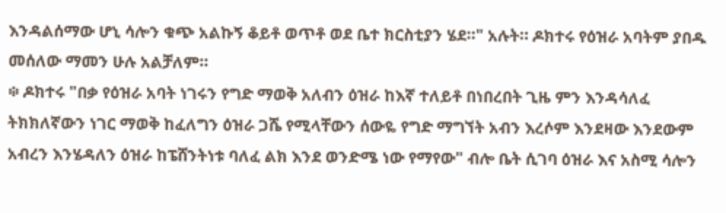እንዳልሰማው ሆኒ ሳሎን ቁጭ አልኩኝ ቆይቶ ወጥቶ ወደ ቤተ ክርስቲያን ሄደ።" አሉት። ዶክተሩ የዕዝራ አባትም ያበዱ መሰለው ማመን ሁሉ አልቻለም።
፨ ዶክተሩ "በቃ የዕዝራ አባት ነገሩን የግድ ማወቅ አለብን ዕዝራ ከእኛ ተለይቶ በነበረበት ጊዜ ምን እንዳሳለፈ ትክክለኛውን ነገር ማወቅ ከፈለግን ዕዝራ ጋሼ የሚላቸውን ሰውዬ የግድ ማግኘት አብን እረሶም እንደዛው እንደውም አብረን እንሄዳለን ዕዝራ ከፔሸንትነቱ ባለፈ ልክ እንደ ወንድሜ ነው የማየው" ብሎ ቤት ሲገባ ዕዝራ እና አስሚ ሳሎን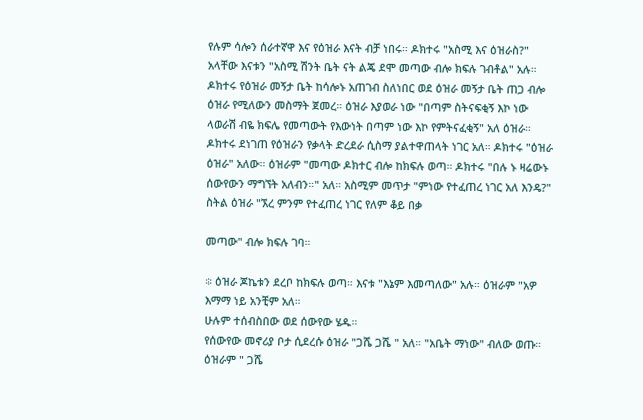የሉም ሳሎን ሰራተኛዋ እና የዕዝራ እናት ብቻ ነበሩ። ዶክተሩ "አስሚ እና ዕዝራስ?" አላቸው እናቱን "አስሚ ሽንት ቤት ናት ልጄ ደሞ መጣው ብሎ ክፍሉ ገብቶል" አሉ። ዶክተሩ የዕዝራ መኝታ ቤት ከሳሎኑ አጠገብ ስለነበር ወደ ዕዝራ መኝታ ቤት ጠጋ ብሎ ዕዝራ የሚለውን መስማት ጀመረ። ዕዝራ እያወራ ነው "በጣም ስትናፍቂኝ እኮ ነው ላወራሽ ብዬ ክፍሌ የመጣውት የእውነት በጣም ነው እኮ የምትናፈቂኝ" አለ ዕዝራ። ዶክተሩ ደነገጠ የዕዝራን የቃላት ድረደራ ሲስማ ያልተዋጠላት ነገር አለ። ዶክተሩ "ዕዝራ ዕዝራ" አለው። ዕዝራም "መጣው ዶክተር ብሎ ከክፍሉ ወጣ። ዶክተሩ "በሉ ኑ ዛሬውኑ ሰውየውን ማግኘት አለብን።" አለ። አስሚም መጥታ "ምነው የተፈጠረ ነገር አለ እንዴ?" ስትል ዕዝራ "ኧረ ምንም የተፈጠረ ነገር የለም ቆይ በቃ

መጣው" ብሎ ክፍሉ ገባ።

፨ ዕዝራ ጆኬቱን ደረቦ ከክፍሉ ወጣ። እናቱ "እኔም እመጣለው" አሉ። ዕዝራም "አዎ እማማ ነይ አንቺም አለ።
ሁሉም ተሰብስበው ወደ ሰውየው ሄዱ።
የሰውየው መኖሪያ ቦታ ሲደረሱ ዕዝራ "ጋሼ ጋሼ " አለ። "አቤት ማነው" ብለው ወጡ። ዕዝራም " ጋሼ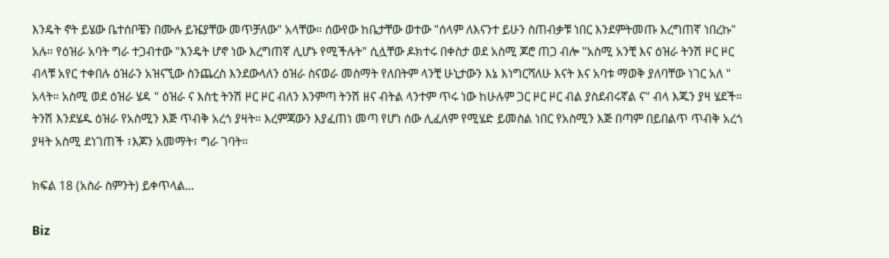እንዴት ኖት ይሄው ቤተሰቦቼን በሙሉ ይዤያቸው መጥቻለው" አላቸው። ሰውየው ከቤታቸው ወተው "ሰላም ለእናንተ ይሁን ስጠብቃቹ ነበር እንደምትመጡ እረግጠኛ ነበረኩ" አሉ። የዕዝራ አባት ግራ ተጋብተው "እንዴት ሆኖ ነው እረግጠኛ ሊሆኑ የሚችሉት" ሲሏቸው ዶክተሩ በቀስታ ወደ አስሚ ጆሮ ጠጋ ብሎ "አስሚ አንቺ እና ዕዝራ ትንሽ ዞር ዞር ብላቹ አየር ተቀበሉ ዕዝራን አዝናኚው ስንጨረስ እንደውላለን ዕዝራ ስናወራ መስማት የለበትም ላንቺ ሁኒታውን እኔ እነግርሻለሁ እናት እና አባቱ ማወቅ ያለባቸው ነገር አለ " አላት። አስሚ ወደ ዕዝራ ሄዳ " ዕዝራ ና እስቲ ትንሽ ዞር ዞር ብለን እንምጣ ትንሽ ዘና ብትል ላንተም ጥሩ ነው ከሁሉም ጋር ዞር ዞር ብል ያስደብሩኛል ና" ብላ እጁን ያዛ ሄደች። ትንሽ እንደሄዱ ዕዝራ የአስሚን እጅ ጥብቅ አረጎ ያዛት። እረምጃውን እያፈጠነ መጣ የሆነ ሰው ሊፈለም የሚሄድ ይመስል ነበር የአስሚን እጅ በጣም በይበልጥ ጥብቅ አረጎ ያዛት አስሚ ደነገጠች ፣እጆን አመማት፣ ግራ ገባት።

ክፍል 18 (አስራ ስምንት) ይቀጥላል...

Biz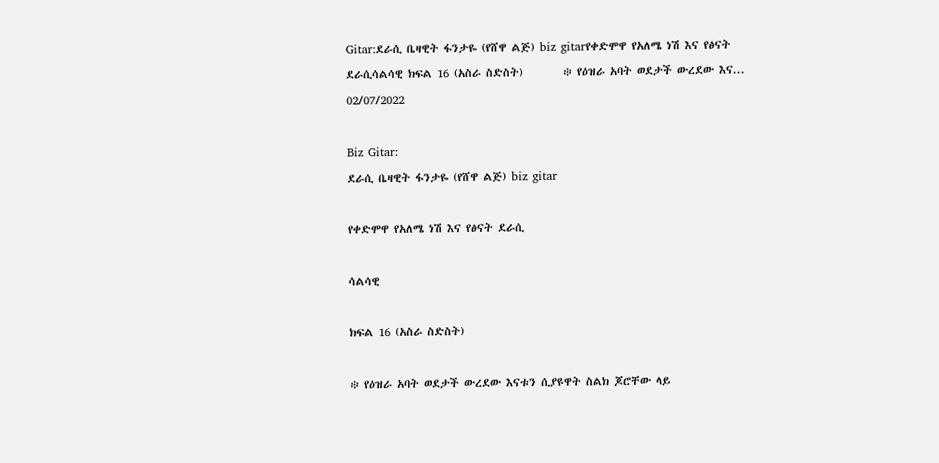Gitar:ደራሲ ቤዛዊት ፋንታዬ (የሸዋ ልጅ) biz gitarየቀድሞዋ የአለሜ ነሽ እና የፅናት ደራሲሳልሳዊ ክፍል 16 (አስራ ስድስት)        ፨ የዕዝራ አባት ወደታች ውረደው እና...
02/07/2022

Biz Gitar:
ደራሲ ቤዛዊት ፋንታዬ (የሸዋ ልጅ) biz gitar

የቀድሞዋ የአለሜ ነሽ እና የፅናት ደራሲ

ሳልሳዊ

ክፍል 16 (አስራ ስድስት)

፨ የዕዝራ አባት ወደታች ውረደው እናቱን ሲያዩዋት ስልክ ጆሮቸው ላይ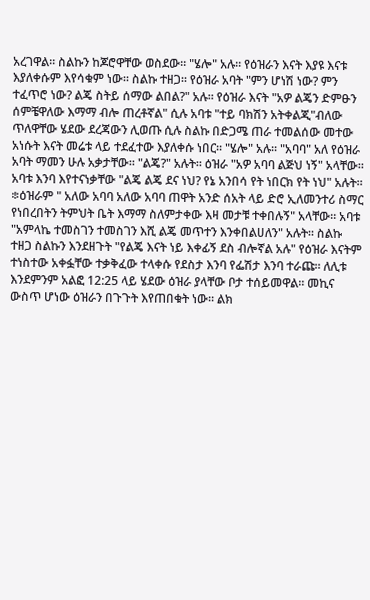አረገዋል። ስልኩን ከጆሮዋቸው ወስደው። "ሄሎ" አሉ። የዕዝራን እናት እያዩ እናቱ እያለቀሱም እየሳቁም ነው። ስልኩ ተዘጋ። የዕዝራ አባት "ምን ሆነሽ ነው? ምን ተፈጥሮ ነው? ልጄ ስትይ ሰማው ልበል?" አሉ። የዕዝራ እናት "አዎ ልጄን ድምፁን ሰምቼዋለው እማማ ብሎ ጠረቶኛል" ሲሉ አባቱ "ተይ ባክሽን አትቀልጂ"ብለው ጥለዋቸው ሄደው ደረጃውን ሊወጡ ሲሉ ስልኩ በድጋሜ ጠራ ተመልሰው መተው አነሱት እናት መሬቱ ላይ ተደፈተው እያለቀሱ ነበር። "ሄሎ" አሉ። "አባባ" አለ የዕዝራ አባት ማመን ሁሉ አቃታቸው። "ልጄ?" አሉት። ዕዝራ "አዎ አባባ ልጅህ ነኝ" አላቸው። አባቱ እንባ እየተናነቃቸው "ልጄ ልጄ ደና ነህ? የኔ አንበሳ የት ነበርክ የት ነህ" አሉት።
፨ዕዝራም " አለው አባባ አለው አባባ ጠዋት አንድ ሰአት ላይ ድሮ ኢለመንተሪ ስማር የነበረበትን ትምህት ቤት እማማ ስለምታቀው እዛ መታቹ ተቀበሉኝ" አላቸው። አባቱ "አምላኬ ተመስገን ተመስገን እሺ ልጄ መጥተን እንቀበልሀለን" አሉት። ስልኩ ተዘጋ ስልኩን እንደዘጉት "የልጄ እናት ነይ እቀፊኝ ደስ ብሎኛል አሉ" የዕዝራ እናትም ተነስተው አቀፏቸው ተቃቅፈው ተላቀሱ የደስታ እንባ የፌሽታ እንባ ተራጩ። ለሊቱ እንደምንም አልፎ 12:25 ላይ ሄደው ዕዝራ ያላቸው ቦታ ተሰይመዋል። መኪና ውስጥ ሆነው ዕዝራን በጉጉት እየጠበቁት ነው። ልክ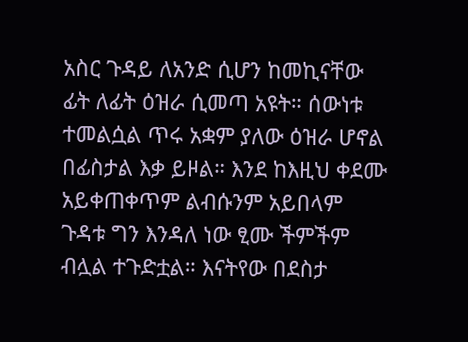አስር ጉዳይ ለአንድ ሲሆን ከመኪናቸው ፊት ለፊት ዕዝራ ሲመጣ አዩት። ሰውነቱ ተመልሷል ጥሩ አቋም ያለው ዕዝራ ሆኖል በፊስታል እቃ ይዞል። እንደ ከእዚህ ቀደሙ አይቀጠቀጥም ልብሱንም አይበላም ጉዳቱ ግን እንዳለ ነው ፂሙ ችምችም ብሏል ተጉድቷል። እናትየው በደስታ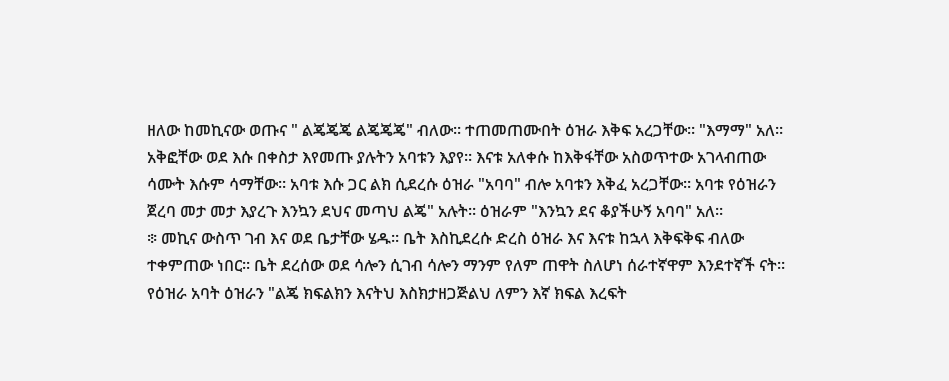ዘለው ከመኪናው ወጡና " ልጄጄጄ ልጄጄጄ" ብለው። ተጠመጠሙበት ዕዝራ እቅፍ አረጋቸው። "እማማ" አለ። አቅፎቸው ወደ እሱ በቀስታ እየመጡ ያሉትን አባቱን እያየ። እናቱ አለቀሱ ከእቅፋቸው አስወጥተው አገላብጠው ሳሙት እሱም ሳማቸው። አባቱ እሱ ጋር ልክ ሲደረሱ ዕዝራ "አባባ" ብሎ አባቱን እቅፈ አረጋቸው። አባቱ የዕዝራን ጀረባ መታ መታ እያረጉ እንኳን ደህና መጣህ ልጄ" አሉት። ዕዝራም "እንኳን ደና ቆያችሁኝ አባባ" አለ።
፨ መኪና ውስጥ ገብ እና ወደ ቤታቸው ሄዱ። ቤት እስኪደረሱ ድረስ ዕዝራ እና እናቱ ከኋላ እቅፍቅፍ ብለው ተቀምጠው ነበር። ቤት ደረሰው ወደ ሳሎን ሲገብ ሳሎን ማንም የለም ጠዋት ስለሆነ ሰራተኛዋም እንደተኛች ናት። የዕዝራ አባት ዕዝራን "ልጄ ክፍልክን እናትህ እስክታዘጋጅልህ ለምን እኛ ክፍል እረፍት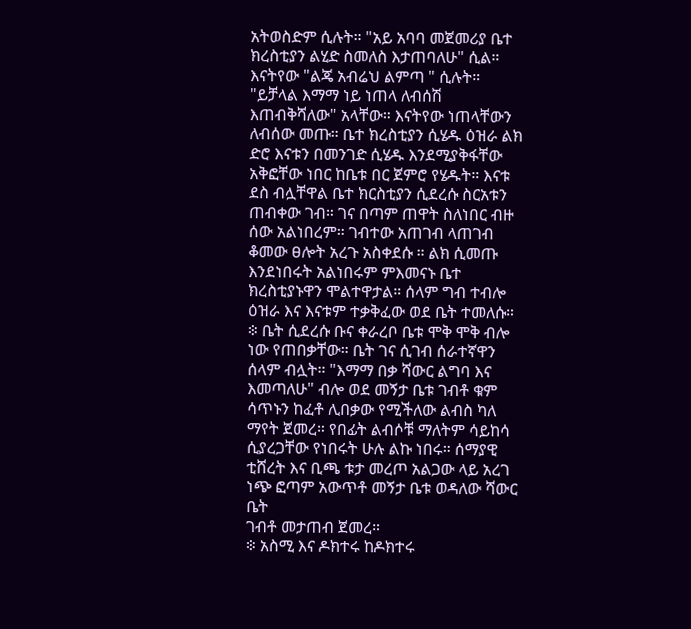አትወስድም ሲሉት። "አይ አባባ መጀመሪያ ቤተ ክረስቲያን ልሂድ ስመለስ እታጠባለሁ" ሲል። እናትየው "ልጄ አብሬህ ልምጣ " ሲሉት። "ይቻላል እማማ ነይ ነጠላ ለብሰሽ እጠብቅሻለው" አላቸው። እናትየው ነጠላቸውን ለብሰው መጡ። ቤተ ክረስቲያን ሲሄዱ ዕዝራ ልክ ድሮ እናቱን በመንገድ ሲሄዱ እንደሚያቅፋቸው አቅፎቸው ነበር ከቤቱ በር ጀምሮ የሄዱት። እናቱ ደስ ብሏቸዋል ቤተ ክርስቲያን ሲደረሱ ስርአቱን ጠብቀው ገብ። ገና በጣም ጠዋት ስለነበር ብዙ ሰው አልነበረም። ገብተው አጠገብ ላጠገብ ቆመው ፀሎት አረጉ አስቀደሱ ። ልክ ሲመጡ እንደነበሩት አልነበሩም ምእመናኑ ቤተ ክረስቲያኑዋን ሞልተዋታል። ሰላም ግብ ተብሎ ዕዝራ እና እናቱም ተቃቅፈው ወደ ቤት ተመለሱ።
፨ ቤት ሲደረሱ ቡና ቀራረቦ ቤቱ ሞቅ ሞቅ ብሎ ነው የጠበቃቸው። ቤት ገና ሲገብ ሰራተኛዋን ሰላም ብሏት። "እማማ በቃ ሻውር ልግባ እና እመጣለሁ" ብሎ ወደ መኝታ ቤቱ ገብቶ ቁም ሳጥኑን ከፈቶ ሊበቃው የሚችለው ልብስ ካለ ማየት ጀመረ። የበፊት ልብሶቹ ማለትም ሳይከሳ ሲያረጋቸው የነበሩት ሁሉ ልኩ ነበሩ። ሰማያዊ ቲሸረት እና ቢጫ ቱታ መረጦ አልጋው ላይ አረገ ነጭ ፎጣም አውጥቶ መኝታ ቤቱ ወዳለው ሻውር ቤት
ገብቶ መታጠብ ጀመረ።
፨ አስሚ እና ዶክተሩ ከዶክተሩ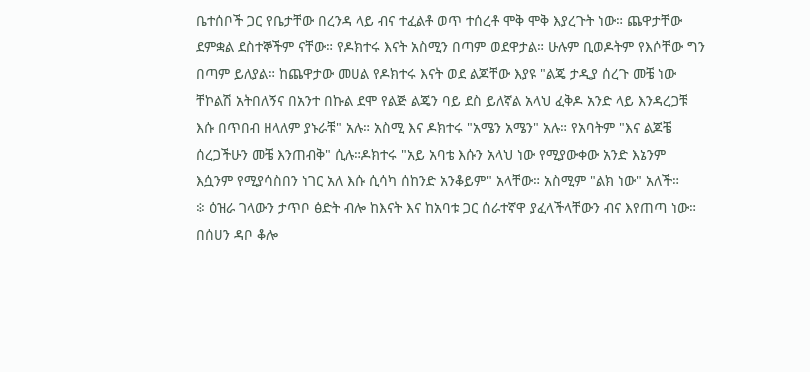ቤተሰቦች ጋር የቤታቸው በረንዳ ላይ ብና ተፈልቶ ወጥ ተሰረቶ ሞቅ ሞቅ እያረጉት ነው። ጨዋታቸው ደምቋል ደስተኞችም ናቸው። የዶክተሩ እናት አስሚን በጣም ወደዋታል። ሁሉም ቢወዶትም የእሶቸው ግን በጣም ይለያል። ከጨዋታው መሀል የዶክተሩ እናት ወደ ልጆቸው እያዩ "ልጄ ታዲያ ሰረጉ መቼ ነው ቸኮልሽ አትበለኝና በአንተ በኩል ደሞ የልጅ ልጄን ባይ ደስ ይለኛል አላህ ፈቅዶ አንድ ላይ እንዳረጋቹ እሱ በጥበብ ዘላለም ያኑራቹ" አሉ። አስሚ እና ዶክተሩ "አሜን አሜን" አሉ። የአባትም "እና ልጆቼ ሰረጋችሁን መቼ እንጠብቅ" ሲሉ።ዶክተሩ "አይ አባቴ እሱን አላህ ነው የሚያውቀው አንድ እኔንም እሷንም የሚያሳስበን ነገር አለ እሱ ሲሳካ ሰከንድ አንቆይም" አላቸው። አስሚም "ልክ ነው" አለች።
፨ ዕዝራ ገላውን ታጥቦ ፅድት ብሎ ከእናት እና ከአባቱ ጋር ሰራተኛዋ ያፈላችላቸውን ብና እየጠጣ ነው። በሰሀን ዳቦ ቆሎ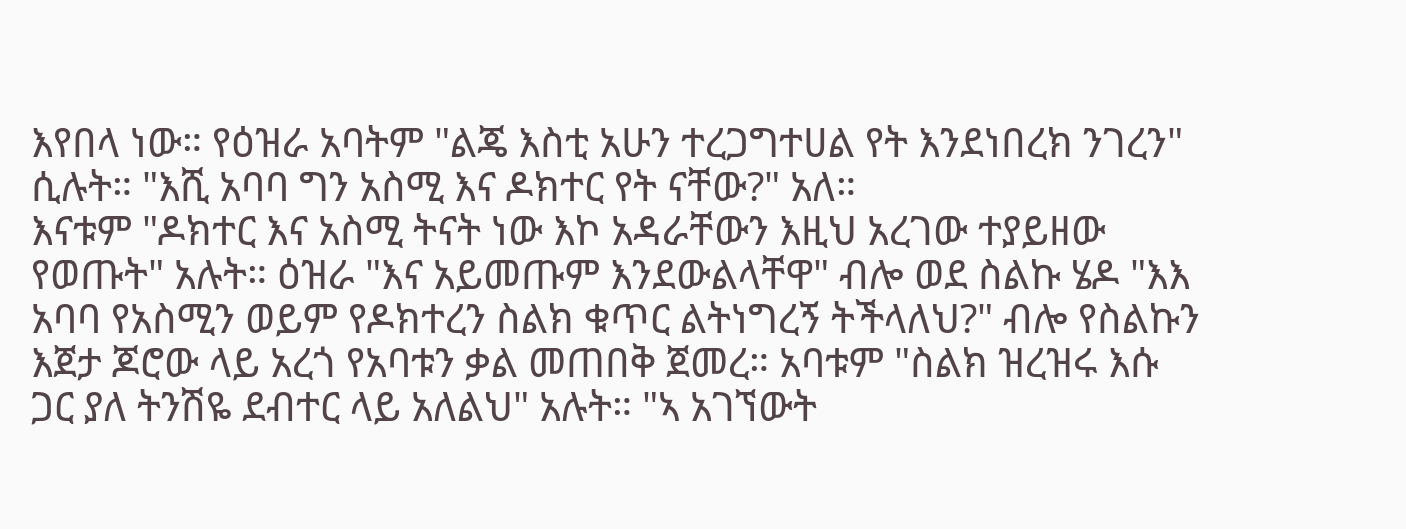እየበላ ነው። የዕዝራ አባትም "ልጄ እስቲ አሁን ተረጋግተሀል የት እንደነበረክ ንገረን" ሲሉት። "እሺ አባባ ግን አስሚ እና ዶክተር የት ናቸው?" አለ።
እናቱም "ዶክተር እና አስሚ ትናት ነው እኮ አዳራቸውን እዚህ አረገው ተያይዘው የወጡት" አሉት። ዕዝራ "እና አይመጡም እንደውልላቸዋ" ብሎ ወደ ስልኩ ሄዶ "እእ አባባ የአስሚን ወይም የዶክተረን ስልክ ቁጥር ልትነግረኝ ትችላለህ?" ብሎ የስልኩን እጀታ ጆሮው ላይ አረጎ የአባቱን ቃል መጠበቅ ጀመረ። አባቱም "ስልክ ዝረዝሩ እሱ ጋር ያለ ትንሽዬ ደብተር ላይ አለልህ" አሉት። "ኣ አገኘውት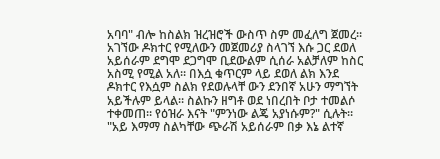አባባ" ብሎ ከስልክ ዝረዝሮች ውስጥ ስም መፈለግ ጀመረ። አገኘው ዶክተር የሚለውን መጀመሪያ ስላገኘ እሱ ጋር ደወለ አይሰራም ደግሞ ደጋግሞ ቢደውልም ሲሰራ አልቻለም ከስር አስሚ የሚል አለ። በእሷ ቁጥርም ላይ ደወለ ልክ እንደ ዶክተር የእሷም ስልክ የደወሉላቸ ውን ደንበኛ አሁን ማግኘት አይችሉም ይላል። ስልኩን ዘግቶ ወደ ነበረበት ቦታ ተመልሶ ተቀመጠ። የዕዝራ እናት "ምንነው ልጄ አያነሱም?" ሲሉት። "አይ እማማ ስልካቸው ጭራሽ አይሰራም በቃ እኔ ልተኛ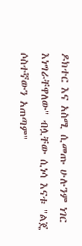ዶክተር እና አስሚ ሲመጡ ሁሉንም ነገር እነግራቸዋለው" ብሏቸው ሲነሳ እናቱ "ልጄ ሶስተኛውን አጠጣም"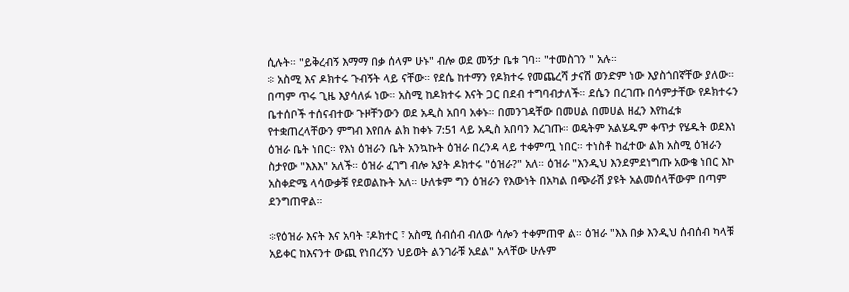ሲሉት። "ይቅረብኝ እማማ በቃ ሰላም ሁኑ" ብሎ ወደ መኝታ ቤቱ ገባ። "ተመስገን " አሉ።
፨ አስሚ እና ዶክተሩ ጉብኝት ላይ ናቸው። የደሴ ከተማን የዶክተሩ የመጨረሻ ታናሽ ወንድም ነው እያስጎበኛቸው ያለው። በጣም ጥሩ ጊዜ እያሳለፉ ነው። አስሚ ከዶክተሩ እናት ጋር በደብ ተግባብታለች። ደሴን በረገጡ በሳምታቸው የዶክተሩን ቤተሰቦች ተሰናብተው ጉዞቸንውን ወደ አዲስ አበባ አቀኑ። በመንገዳቸው በመሀል በመሀል ዘፈን እየከፈቱ የተቋጠረላቸውን ምግብ እየበሉ ልክ ከቀኑ 7:51 ላይ አዲስ አበባን እረገጡ። ወዴትም አልሄዱም ቀጥታ የሄዱት ወደእነ ዕዝራ ቤት ነበር። የእነ ዕዝራን ቤት አንኳኩት ዕዝራ በረንዳ ላይ ተቀምጧ ነበር። ተነስቶ ከፈተው ልክ አስሚ ዕዝራን ስታየው "እእእ" አለች። ዕዝራ ፈገግ ብሎ አያት ዶክተሩ "ዕዝራ?" አለ። ዕዝራ "እንዲህ እንደምደነግጡ አውቄ ነበር እኮ አስቀድሜ ላሳውቃቹ የደወልኩት አለ። ሁለቱም ግን ዕዝራን የእውነት በአካል በጭራሽ ያዩት አልመሰላቸውም በጣም ደንግጠዋል።

፨የዕዝራ እናት እና አባት ፣ዶክተር ፣ አስሚ ሰብሰብ ብለው ሳሎን ተቀምጠዋ ል። ዕዝራ "እእ በቃ እንዲህ ሰብሰብ ካላቹ አይቀር ከእናንተ ውጪ የነበረኝን ህይወት ልንገራቹ አደል" አላቸው ሁሉም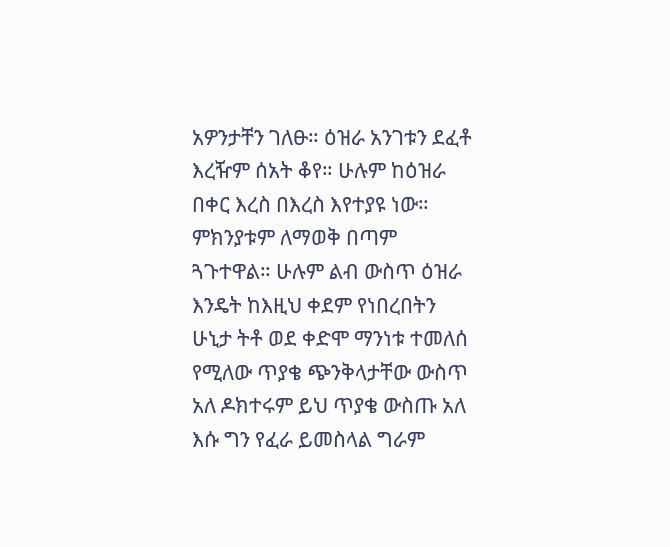አዎንታቸን ገለፁ። ዕዝራ አንገቱን ደፈቶ እረዥም ሰአት ቆየ። ሁሉም ከዕዝራ በቀር እረስ በእረስ እየተያዩ ነው። ምክንያቱም ለማወቅ በጣም ጓጉተዋል። ሁሉም ልብ ውስጥ ዕዝራ እንዴት ከእዚህ ቀደም የነበረበትን ሁኒታ ትቶ ወደ ቀድሞ ማንነቱ ተመለሰ የሚለው ጥያቄ ጭንቅላታቸው ውስጥ አለ ዶክተሩም ይህ ጥያቄ ውስጡ አለ እሱ ግን የፈራ ይመስላል ግራም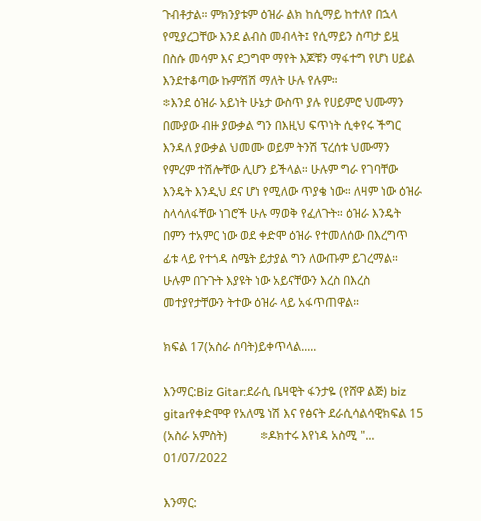ጉብቶታል። ምክንያቱም ዕዝራ ልክ ከሲማይ ከተለየ በኋላ የሚያረጋቸው እንደ ልብስ መብላት፤ የሲማይን ስጣታ ይዟ በስሱ መሳም እና ደጋግሞ ማየት እጆቹን ማፋተግ የሆነ ሀይል እንደተቆጣው ኩምሽሽ ማለት ሁሉ የሉም።
፨እንደ ዕዝራ አይነት ሁኔታ ውስጥ ያሉ የሀይምሮ ህሙማን በሙያው ብዙ ያውቃል ግን በእዚህ ፍጥነት ሲቀየሩ ችግር እንዳለ ያውቃል ህመሙ ወይም ትንሽ ፕረሰቱ ህሙማን የምረም ተሽሎቸው ሊሆን ይችላል። ሁሉም ግራ የገባቸው እንዴት እንዲህ ደና ሆነ የሚለው ጥያቄ ነው። ለዛም ነው ዕዝራ ስላሳለፋቸው ነገሮች ሁሉ ማወቅ የፈለጉት። ዕዝራ እንዴት በምን ተአምር ነው ወደ ቀድሞ ዕዝራ የተመለሰው በእረግጥ ፊቱ ላይ የተጎዳ ስሜት ይታያል ግን ለውጡም ይገረማል። ሁሉም በጉጉት እያዩት ነው አይናቸውን እረስ በእረስ መተያየታቸውን ትተው ዕዝራ ላይ አፋጥጠዋል።

ክፍል 17(አስራ ሰባት)ይቀጥላል.....

እንማር:Biz Gitar:ደራሲ ቤዛዊት ፋንታዬ (የሸዋ ልጅ) biz gitarየቀድሞዋ የአለሜ ነሽ እና የፅናት ደራሲሳልሳዊክፍል 15 (አስራ አምስት)           ፨ዶክተሩ እየነዳ አስሚ "...
01/07/2022

እንማር: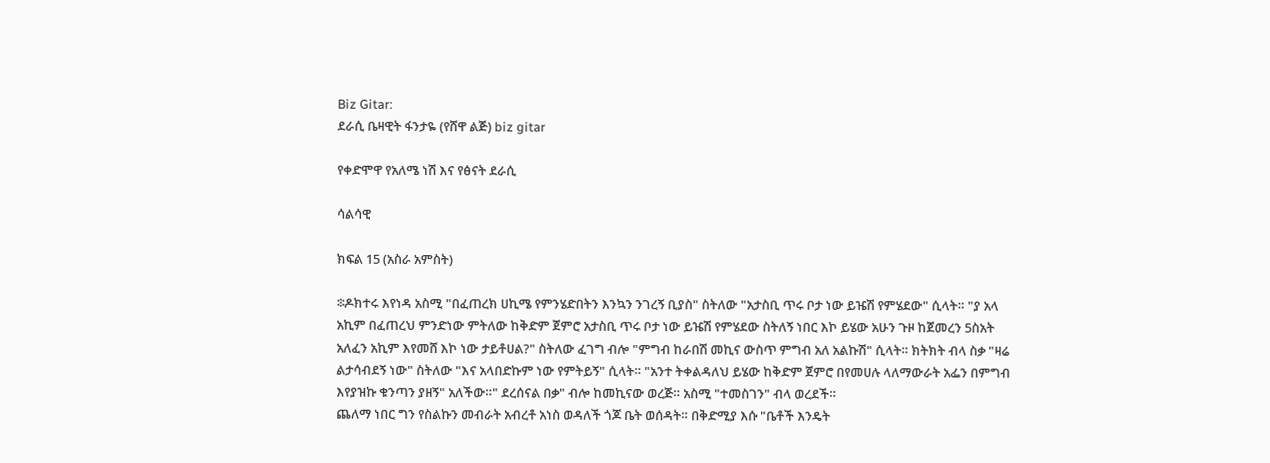Biz Gitar:
ደራሲ ቤዛዊት ፋንታዬ (የሸዋ ልጅ) biz gitar

የቀድሞዋ የአለሜ ነሽ እና የፅናት ደራሲ

ሳልሳዊ

ክፍል 15 (አስራ አምስት)

፨ዶክተሩ እየነዳ አስሚ "በፈጠረክ ሀኪሜ የምንሄድበትን እንኳን ንገረኝ ቢያስ" ስትለው "አታስቢ ጥሩ ቦታ ነው ይዤሽ የምሄደው" ሲላት። "ያ አላ አኪም በፈጠረህ ምንድነው ምትለው ከቅድም ጀምሮ አታስቢ ጥሩ ቦታ ነው ይዤሽ የምሄደው ስትለኝ ነበር እኮ ይሄው አሁን ጉዞ ከጀመረን 5ስአት አለፈን አኪም እየመሸ እኮ ነው ታይቶሀል?" ስትለው ፈገግ ብሎ "ምግብ ከራበሽ መኪና ውስጥ ምግብ አለ አልኩሽ" ሲላት። ክትክት ብላ ስቃ "ዛሬ ልታሳብደኝ ነው" ስትለው "እና አላበድኩም ነው የምትይኝ" ሲላት። "አንተ ትቀልዳለህ ይሄው ከቅድም ጀምሮ በየመሀሉ ላለማውራት አፌን በምግብ እየያዝኩ ቁንጣን ያዘኝ" አለችው።" ደረሰናል በቃ" ብሎ ከመኪናው ወረጅ። አስሚ "ተመስገን" ብላ ወረደች።
ጨለማ ነበር ግን የስልኩን መብራት አብረቶ አነስ ወዳለች ጎጆ ቤት ወሰዳት። በቅድሚያ እሱ "ቤቶች እንዴት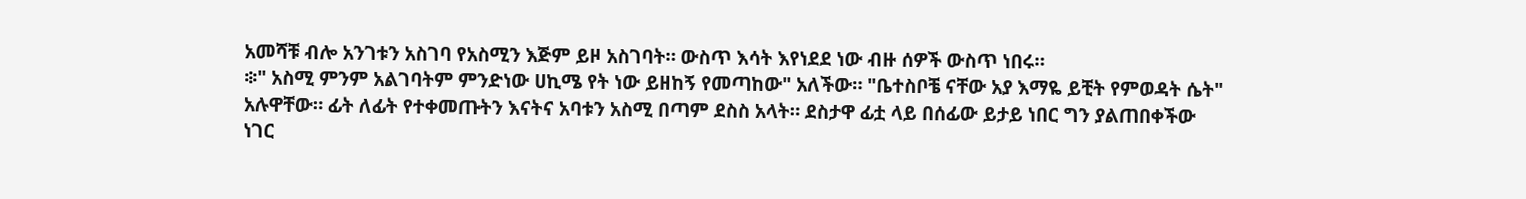አመሻቹ ብሎ አንገቱን አስገባ የአስሚን እጅም ይዞ አስገባት። ውስጥ እሳት እየነደደ ነው ብዙ ሰዎች ውስጥ ነበሩ።
፨" አስሚ ምንም አልገባትም ምንድነው ሀኪሜ የት ነው ይዘከኝ የመጣከው" አለችው። "ቤተስቦቼ ናቸው አያ እማዬ ይቺት የምወዳት ሴት" አሉዋቸው። ፊት ለፊት የተቀመጡትን እናትና አባቱን አስሚ በጣም ደስስ አላት። ደስታዋ ፊቷ ላይ በሰፊው ይታይ ነበር ግን ያልጠበቀችው ነገር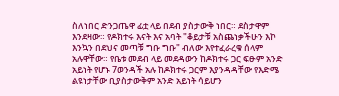ስለነበር ድንጋጤዋ ፊቷ ላይ በደብ ያስታውቅ ነበር። ደስታዋም እንደዛው። የዶክተሩ እናት እና አባት "ቆይታቹ አስጨነቃችሁን እኮ እንኳን በደህና መጣቹ ግቡ ግቡ" ብለው እየተፈራረቁ ሰላም አሉዋቸው። የቤቱ መደብ ላይ መደዳውን ከዶክተሩ ጋር ፍፁም አንድ አይነት የሆኑ 7ወንዳች አሉ ከዶክተሩ ጋርም እያንዳዳቸው የእድሜ ልዩነታቸው ቢያስታውቅም አንድ አይነት ሳይሆን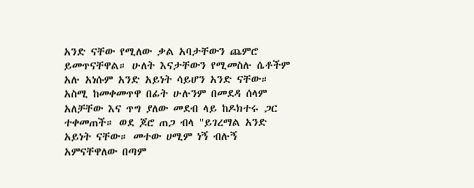አንድ ናቸው የሚለው ቃል አባታቸውን ጨምሮ ይመጥናቸዋል። ሁለት እናታቸውን የሚመስሉ ሴቶችም አሉ አነሱም አንድ አይነት ሳይሆን አንድ ናቸው። አስሚ ከመቀመጥዋ በፊት ሁሉንም በመደዳ ሰላም አለቻቸው እና ጥግ ያለው መደብ ላይ ከዶክተሩ ጋር ተቀመጠች። ወደ ጆሮ ጠጋ ብላ "ይገረማል አንድ አይነት ናቸው። መተው ሀሚም ነኝ ብሉኝ አምናቸዋለው በጣም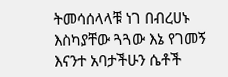ትመሳሰላላቹ ነገ በብረሀኑ እስካያቸው ጓጓው እኔ የገመኝ እናንተ አባታችሁን ሴቶች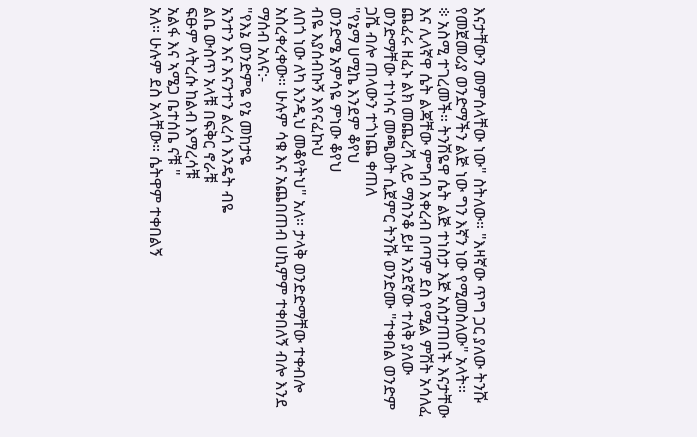እናታቸውን መምሰላቸው ነው" ስትለው። "እዛኛው ጥግ ጋር ያለው ትንሹ የመጀመሪያ ወንድማችን ልጅ ነው ግን እኛን ነው የሚመስለው" አላት።
፨ አስሚ ተገረመች። ትንሽዬዋ ሴት ልጅ ተነስታ እጅ አስታጠበች እናታቸው እና ሊላኛዋ ሴት ልጃቸው ምግብ አቀረብ በጣም ደስ የሚል ምሽት አሳለፈ ጨፈሩ ዘፈኑ ልክ መጨረሻ ላይ ማስንቆ ይዞ አንደኛው ተለቅ ያለው ወንድማቸው ተነሳና መጫወት ሲጀምር ትንሹ ወንድሙ "ተቀበል ወንድም ጋሼ ብሎ ጠላውን ተጎነጨ ቀጠለ
"የኔማ ሀሚኬ እንደም ቆየህ
ወንድሜ አምሳዬ ምነው ቆየህ
ብዬ እያሰብኩኝ እየናፈኩህ
ለበጎ ነው ለካ እንዲህ መቆየትህ" አለ። ታላቅ ወንድድማቸው ተቀብሎ አስረቀረቀው። ሁሉም ሳቁ እና አጨበጠብ ሀኪምም ተቀበለኝ ብሎ እንደ ማሰብ አለና:-
"የእኔ ወንድምዬ የኔ መከታዬ
አንተን እና እናንተን ልረሳ እንዴት ብዬ
ልቤ ውስጥ አላቹ በፍቅር ኖራቹ
ፍፁም ላትረሱ ከልብ እማረሳቹ
አልፋ እና ኣሜጋ ቤተሰቤ ናቹ "
አለ። ሁሉም ደስ አላቸው። ሴትዋም ተቀበልኝ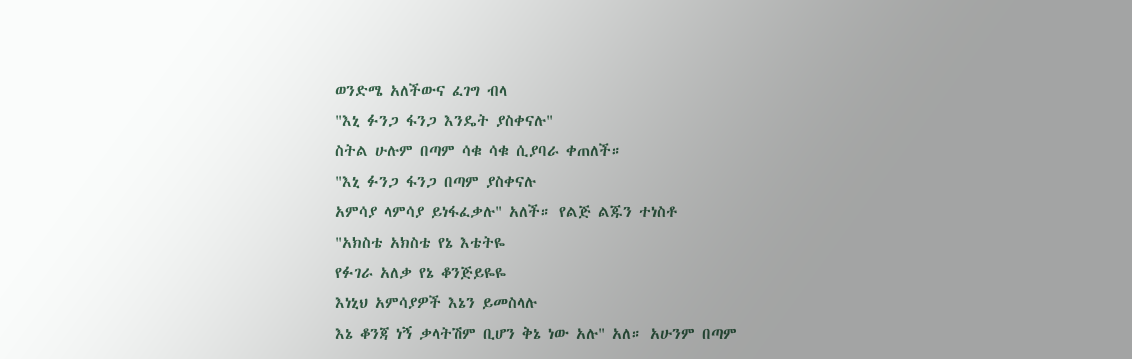ወንድሜ አለችውና ፈገግ ብላ
"እኒ ፉንጋ ፋንጋ እንዴት ያስቀናሉ"
ስትል ሁሉም በጣም ሳቁ ሳቁ ሲያባራ ቀጠለች።
"እኒ ፉንጋ ፋንጋ በጣም ያስቀናሉ
አምሳያ ላምሳያ ይነፋፈቃሉ" አለች። የልጅ ልጁን ተነስቶ
"አክስቴ አክስቴ የኔ እቴትዬ
የፉገራ አለቃ የኔ ቆንጅይዬዬ
እነኒህ አምሳያዎች እኔን ይመስላሉ
እኔ ቆንጃ ነኝ ቃላትሽም ቢሆን ቅኔ ነው አሉ" አለ። አሁንም በጣም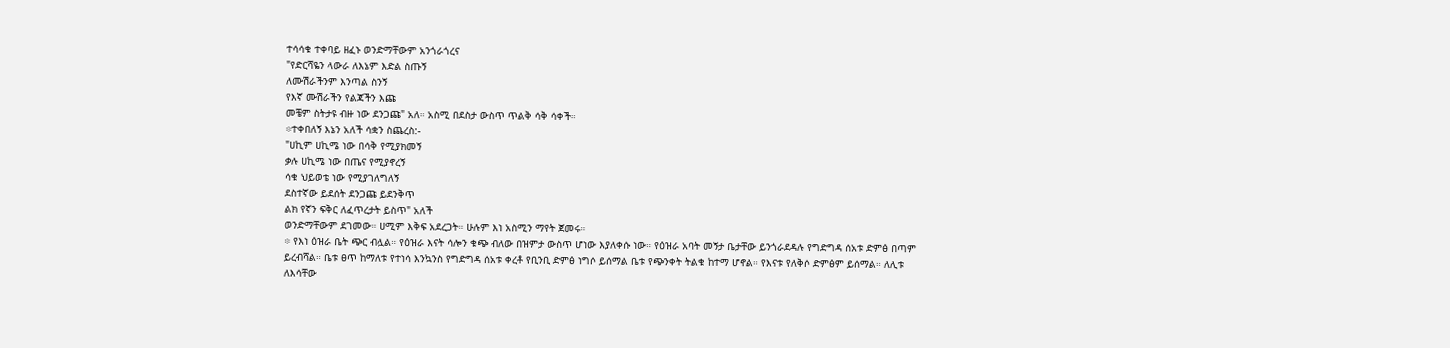ተሳሳቁ ተቀባይ ዘፈኑ ወንድማቸውም አንጎራጎረና
"የድርሻዬን ላውራ ለእኔም እድል ስጡኝ
ለሙሽራችንም እንጣል ስንኝ
የእኛ ሙሽራችን የልጃችን እጩ
መቼም ስትታዩ ብዙ ነው ደንጋጩ" አለ። አስሚ በደስታ ውስጥ ጥልቅ ሳቅ ሳቀች።
፨ተቀበለኝ እኔን አለች ሳቋን ስጨረስ:-
"ሀኪም ሀኪሜ ነው በሳቅ የሚያክመኝ
ቃሉ ሀኪሜ ነው በጤና የሚያኖረኝ
ሳቁ ህይወቴ ነው የሚያገለግለኝ
ደስተኛው ይደሰት ደንጋጩ ይደንቅጥ
ልክ የኛን ፍቅር ለፈጥረታት ይስጥ" አለች
ወንድማቸውም ደገመው። ሀሚም እቅፍ አደረጋት። ሁሉም እነ አስሚን ማየት ጀመሩ።
፨ የእነ ዕዝራ ቤት ጭር ብሏል። የዕዝራ እናት ሳሎን ቁጭ ብለው በዝምታ ውስጥ ሆነው እያለቀሱ ነው። የዕዝራ አባት መኝታ ቤታቸው ይንጎራደዳሉ የግድግዳ ሰአቱ ድምፅ በጣም ይረብሻል። ቤቱ ፀጥ ከማለቱ የተነሳ እንኳንስ የግድግዳ ሰአቱ ቀረቶ የቢንቢ ድምፅ ነግሶ ይሰማል ቤቱ የጭንቀት ትልቁ ከተማ ሆኖል። የእናቱ የለቅሶ ድምፅም ይሰማል። ለሊቱ ለእሳቸው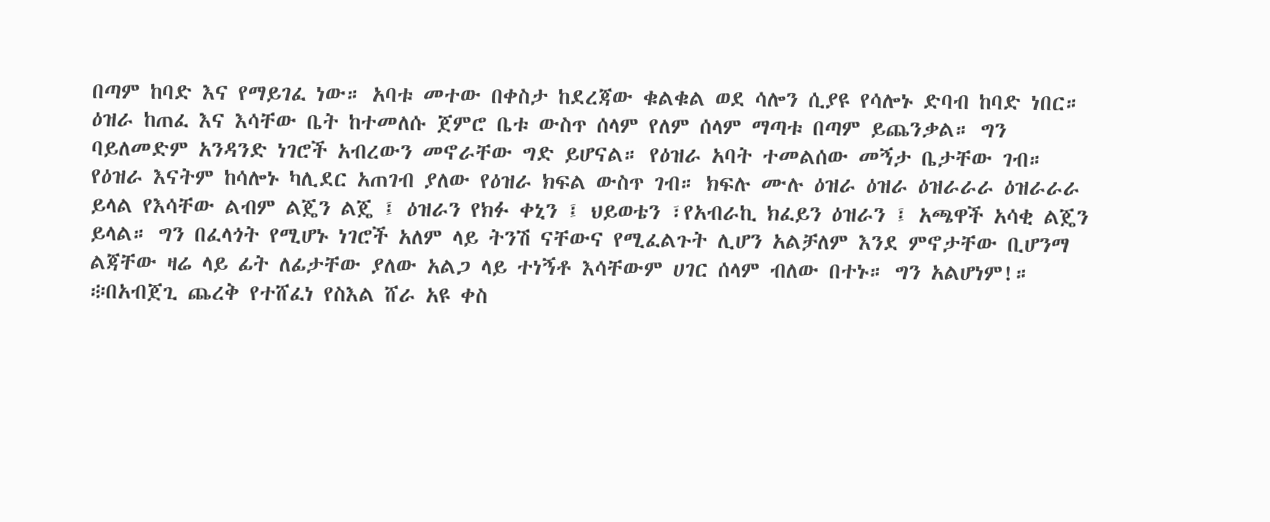በጣም ከባድ እና የማይገፈ ነው። አባቱ መተው በቀስታ ከደረጃው ቁልቁል ወደ ሳሎን ሲያዩ የሳሎኑ ድባብ ከባድ ነበር። ዕዝራ ከጠፈ እና እሳቸው ቤት ከተመለሱ ጀምሮ ቤቱ ውስጥ ሰላም የለም ሰላም ማጣቱ በጣም ይጨንቃል። ግን ባይለመድም አንዳንድ ነገሮች አብረውን መኖራቸው ግድ ይሆናል። የዕዝራ አባት ተመልሰው መኝታ ቤታቸው ገብ። የዕዝራ እናትም ከሳሎኑ ካሊደር አጠገብ ያለው የዕዝራ ክፍል ውስጥ ገብ። ክፍሉ ሙሉ ዕዝራ ዕዝራ ዕዝራራራ ዕዝራራራ ይላል የእሳቸው ልብም ልጄን ልጄ ፤ ዕዝራን የክፉ ቀኒን ፤ ህይወቴን ፣የአብራኪ ክፈይን ዕዝራን ፤ አጫዋች አሳቂ ልጄን ይላል። ግን በፈላጎት የሚሆኑ ነገሮች አለም ላይ ትንሽ ናቸውና የሚፈልጉት ሊሆን አልቻለም እንደ ምኖታቸው ቢሆንማ ልጃቸው ዛሬ ላይ ፊት ለፊታቸው ያለው አልጋ ላይ ተነኝቶ እሳቸውም ሀገር ሰላም ብለው በተኑ። ግን አልሆነም!።
፨በአብጀጊ ጨረቅ የተሸፈነ የስእል ሸራ አዩ ቀስ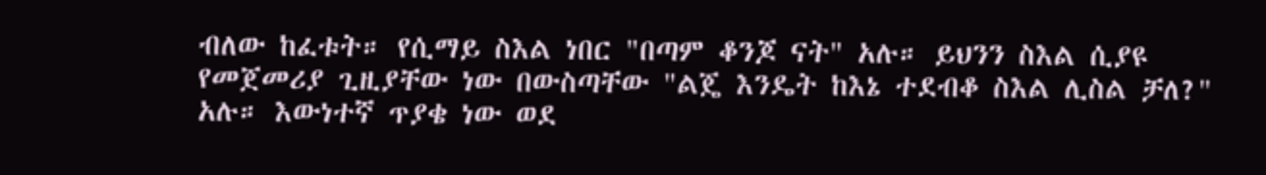ብለው ከፈቱት። የሲማይ ስእል ነበር "በጣም ቆንጆ ናት" አሉ። ይህንን ስእል ሲያዩ የመጀመሪያ ጊዚያቸው ነው በውስጣቸው "ልጄ እንዴት ከእኔ ተደብቆ ስእል ሊስል ቻለ?" አሉ። እውነተኛ ጥያቄ ነው ወደ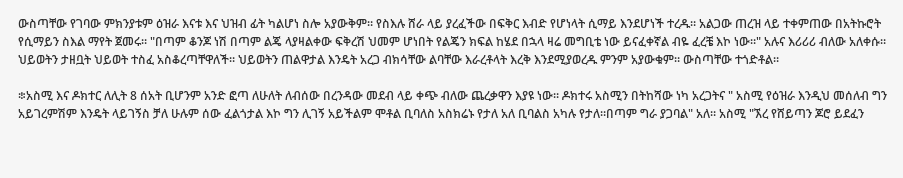ውስጣቸው የገባው ምክንያቱም ዕዝራ እናቱ እና ህዝብ ፊት ካልሆነ ስሎ አያውቅም። የስእሉ ሸራ ላይ ያረፈችው በፍቅር እብድ የሆነላት ሲማይ እንደሆነች ተረዱ። አልጋው ጠረዝ ላይ ተቀምጠው በአትኩሮት የሲማይን ስእል ማየት ጀመሩ። "በጣም ቆንጆ ነሽ በጣም ልጄ ላያዛልቀው ፍቅረሽ ህመም ሆነበት የልጄን ክፍል ከሄደ በኋላ ዛሬ መግቢቴ ነው ይናፈቀኛል ብዬ ፈረቼ እኮ ነው።" አሉና እሪሪሪ ብለው አለቀሱ። ህይወትን ታዘቧት ህይወት ተስፈ አስቆረጣቸዋለች። ህይወትን ጠልዋታል እንዴት አረጋ ብክሳቸው ልባቸው እራረቶላት እረቅ እንደሚያወረዱ ምንም አያውቁም። ውስጣቸው ተጎድቶል።

፨አስሚ እና ዶክተር ለሊት 8 ሰአት ቢሆንም አንድ ፎጣ ለሁለት ለብሰው በረንዳው መደብ ላይ ቀጭ ብለው ጨረቃዋን እያዩ ነው። ዶክተሩ አስሚን በትከሻው ነካ አረጋትና " አስሚ የዕዝራ እንዲህ መሰለብ ግን አይገረምሽም እንዴት ላይገኝስ ቻለ ሁሉም ሰው ፈልጎታል እኮ ግን ሊገኝ አይችልም ሞቶል ቢባለስ አስክሬኑ የታለ አለ ቢባልስ አካሉ የታለ።በጣም ግራ ያጋባል" አለ። አስሚ "ኧረ የሸይጣን ጆሮ ይደፈን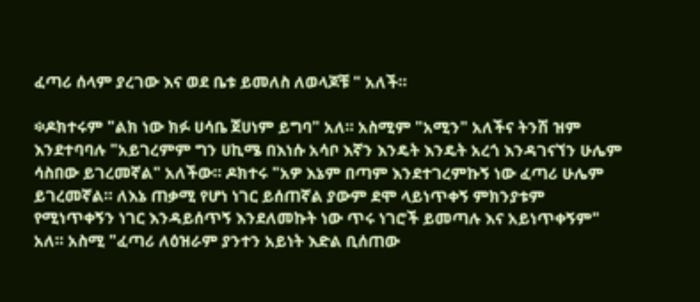ፈጣሪ ሰላም ያረገው እና ወደ ቤቱ ይመለስ ለወላጆቹ " አለች።

፨ዶክተሩም "ልክ ነው ክፉ ሀሳቤ ጀሀነም ይግባ" አለ። አስሚም "አሚን" አለችና ትንሽ ዝም እንደተባባሉ "አይገረምም ግን ሀኪሜ በእነሱ አሳቦ እኛን እንዴት እንዴት አረጎ እንዳገናኘን ሁሌም ሳስበው ይገረመኛል" አለችው። ዶክተሩ "አዎ እኔም በጣም እንደተገረምኩኝ ነው ፈጣሪ ሁሌም ይገረመኛል። ለእኔ ጠቃሚ የሆነ ነገር ይሰጠኛል ያውም ደሞ ላይነጥቀኝ ምክንያቱም የሚነጥቀኝን ነገር እንዳይሰጥኝ እንደለመኩት ነው ጥሩ ነገሮች ይመጣሉ እና አይነጥቀኝም" አለ። አስሚ "ፈጣሪ ለዕዝራም ያንተን አይነት እድል ቢሰጠው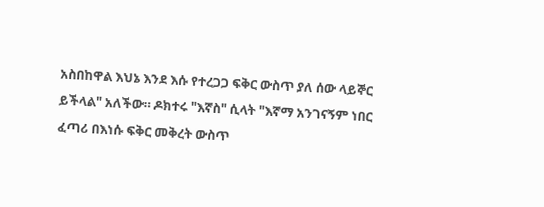አስበከዋል እህኔ እንደ እሱ የተረጋጋ ፍቅር ውስጥ ያለ ሰው ላይኞር ይችላል" አለችው። ዶክተሩ "እኛስ" ሲላት "እኛማ አንገናኝም ነበር ፈጣሪ በእነሱ ፍቅር መቅረት ውስጥ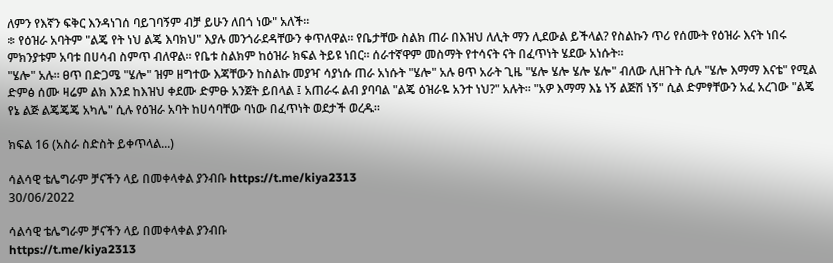ለምን የእኛን ፍቅር እንዳነገሰ ባይገባኝም ብቻ ይሁን ለበጎ ነው" አለች።
፨ የዕዝራ አባትም "ልጄ የት ነህ ልጄ እባክህ" እያሉ መንጎራደዳቸውን ቀጥለዋል። የቤታቸው ስልክ ጠራ በእዝህ ለሊት ማን ሊደውል ይችላል? የስልኩን ጥሪ የሰሙት የዕዝራ እናት ነበሩ ምክንያቱም አባቱ በሀሳብ ስምጥ ብለዋል። የቤቱ ስልክም ከዕዝራ ክፍል ትይዩ ነበር። ሰራተኛዋም መስማት የተሳናት ናት በፈጥነት ሄደው አነሱት።
"ሄሎ" አሉ። ፀጥ በድጋሜ "ሄሎ" ዝም ዘግተው እጃቸውን ከስልኩ መያዣ ሳያነሱ ጠራ አነሱት "ሄሎ" አሉ ፀጥ አራት ጊዜ "ሄሎ ሄሎ ሄሎ ሄሎ" ብለው ሊዘጉት ሲሉ "ሄሎ እማማ እናቴ" የሚል ድምፅ ሰሙ ዛሬም ልክ እንደ ከእዝህ ቀደሙ ድምፁ አንጀት ይበላል ፤ አጠራሩ ልብ ያባባል "ልጄ ዕዝራዬ አንተ ነህ?" አሉት። "አዎ እማማ እኔ ነኝ ልጅሽ ነኝ" ሲል ድምፃቸውን አፈ አረገው "ልጄ የኔ ልጅ ልጄጄጄ አካሌ" ሲሉ የዕዝራ አባት ከሀሳባቸው ባነው በፈጥነት ወደታች ወረዱ።

ክፍል 16 (አስራ ስድስት ይቀጥላል...)

ሳልሳዊ ቴሌግራም ቻናችን ላይ በመቀላቀል ያንብቡ https://t.me/kiya2313
30/06/2022

ሳልሳዊ ቴሌግራም ቻናችን ላይ በመቀላቀል ያንብቡ
https://t.me/kiya2313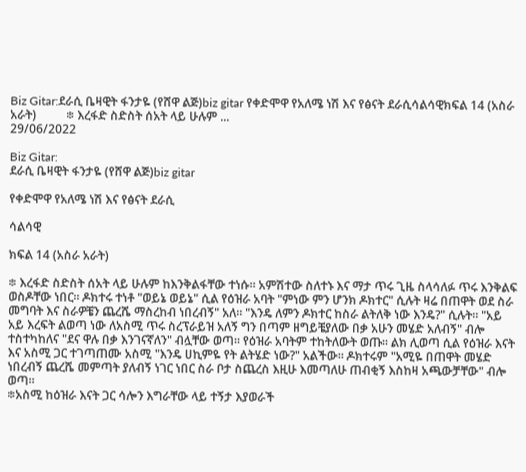Biz Gitar:ደራሲ ቤዛዊት ፋንታዬ (የሸዋ ልጅ)biz gitar የቀድሞዋ የአለሜ ነሽ እና የፅናት ደራሲሳልሳዊክፍል 14 (አስራ አራት)          ፨ እረፋድ ስድስት ሰአት ላይ ሁሉም ...
29/06/2022

Biz Gitar:
ደራሲ ቤዛዊት ፋንታዬ (የሸዋ ልጅ)biz gitar

የቀድሞዋ የአለሜ ነሽ እና የፅናት ደራሲ

ሳልሳዊ

ክፍል 14 (አስራ አራት)

፨ እረፋድ ስድስት ሰአት ላይ ሁሉም ከእንቅልፋቸው ተነሱ። አምሽተው ስለተኑ እና ማታ ጥሩ ጊዜ ስላሳለፉ ጥሩ እንቅልፍ ወስዶቸው ነበር። ዶክተሩ ተነቶ "ወይኔ ወይኔ" ሲል የዕዝራ አባት "ምነው ምን ሆንክ ዶክተር" ሲሉት ዛሬ በጠዋት ወደ ስራ መግባት እና ስራዎቼን ጨረሼ ማስረከብ ነበረብኝ" አለ። "እንዴ ለምን ዶክተር ከስራ ልትለቅ ነው እንዴ?" ሲሉት። "አይ አይ እረፍት ልወጣ ነው ለአስሚ ጥሩ ስረፕራይዝ አለኝ ግን በጣም ዘግይቼያለው በቃ አሁን መሄድ አለብኝ" ብሎ ተስተካከለና "ደና ዋሉ በቃ እንገናኛለን" ብሏቸው ወጣ። የዕዝራ አባትም ተከትለውት ወጡ። ልክ ሊወጣ ሲል የዕዝራ እናት እና አስሚ ጋር ተገጣጠሙ አስሚ "እንዴ ሀኪምዬ የት ልትሄድ ነው?" አልችው። ዶክተሩም "አሚዬ በጠዋት መሄድ ነበረብኝ ጨረሼ መምጣት ያለብኝ ነገር ነበር ስራ ቦታ ስጨረስ እዚሁ እመጣለሁ ጠብቂኝ እስከዛ አጫውቻቸው" ብሎ ወጣ።
፨አስሚ ከዕዝራ እናት ጋር ሳሎን እግራቸው ላይ ተኝታ እያወራች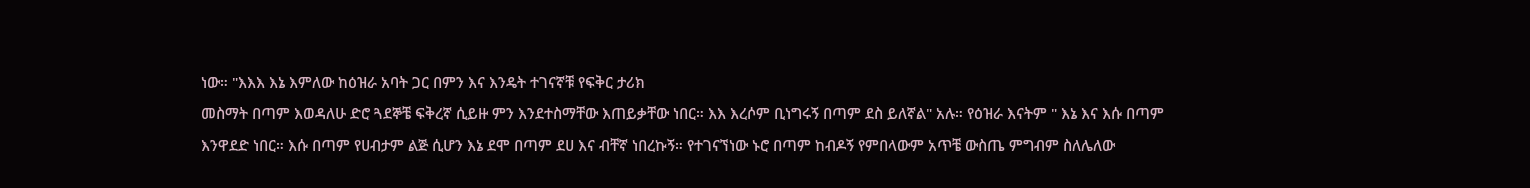ነው። "እእእ እኔ እምለው ከዕዝራ አባት ጋር በምን እና እንዴት ተገናኛቹ የፍቅር ታሪክ
መስማት በጣም እወዳለሁ ድሮ ጓደኞቼ ፍቅረኛ ሲይዙ ምን እንደተስማቸው እጠይቃቸው ነበር። እእ እረሶም ቢነግሩኝ በጣም ደስ ይለኛል" አሉ። የዕዝራ እናትም " እኔ እና እሱ በጣም እንዋደድ ነበር። እሱ በጣም የሀብታም ልጅ ሲሆን እኔ ደሞ በጣም ደሀ እና ብቸኛ ነበረኩኝ። የተገናኘነው ኑሮ በጣም ከብዶኝ የምበላውም አጥቼ ውስጤ ምግብም ስለሌለው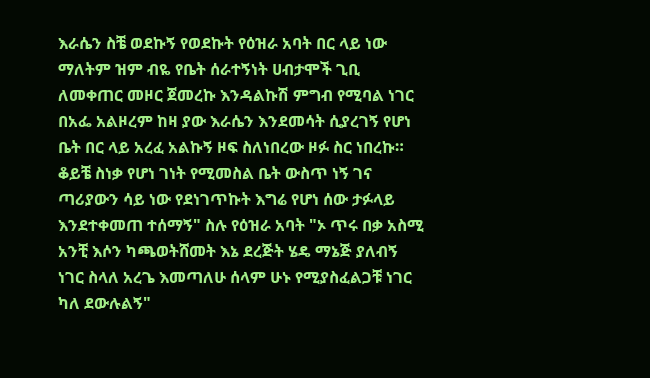እራሴን ስቼ ወደኩኝ የወደኩት የዕዝራ አባት በር ላይ ነው ማለትም ዝም ብዬ የቤት ሰራተኝነት ሀብታሞች ጊቢ ለመቀጠር መዞር ጀመረኩ እንዳልኩሽ ምግብ የሚባል ነገር በአፌ አልዞረም ከዛ ያው እራሴን እንደመሳት ሲያረገኝ የሆነ ቤት በር ላይ አረፈ አልኩኝ ዞፍ ስለነበረው ዞፉ ስር ነበረኩ። ቆይቼ ስነቃ የሆነ ገነት የሚመስል ቤት ውስጥ ነኝ ገና ጣሪያውን ሳይ ነው የደነገጥኩት እግሬ የሆነ ሰው ታፉላይ እንደተቀመጠ ተሰማኝ" ስሉ የዕዝራ አባት "ኦ ጥሩ በቃ አስሚ አንቺ እሶን ካጫወትሸመት እኔ ደረጅት ሄዴ ማኔጅ ያለብኝ ነገር ስላለ አረጌ እመጣለሁ ሰላም ሁኑ የሚያስፈልጋቹ ነገር ካለ ደውሉልኝ"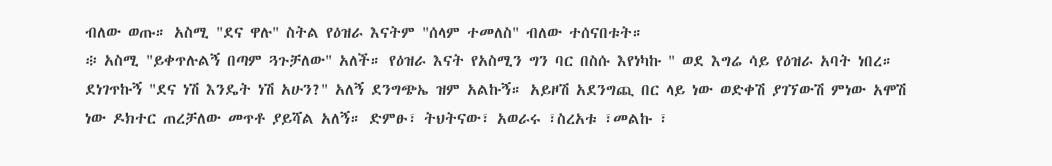ብለው ወጡ። አስሚ "ደና ዋሉ" ስትል የዕዝራ እናትም "ሰላም ተመለስ" ብለው ተሰናበቱት።
፨ አስሚ "ይቀጥሉልኝ በጣም ጓጉቻለው" አለች። የዕዝራ እናት የአስሚን ግን ባር በስሱ እየነካኩ " ወደ እግሬ ሳይ የዕዝራ አባት ነበረ። ደነገጥኩኝ "ደና ነሽ እንዴት ነሽ አሁን?" አለኝ ደንግጭኤ ዝም አልኩኝ። አይዞሽ አደንግጪ በር ላይ ነው ወድቀሽ ያገኘውሽ ምነው አሞሽ ነው ዶክተር ጠረቻለው መጥቶ ያይሻል አለኝ። ድምፁ፣ ትህትናው፣ አወራሩ ፣ስረአቱ ፣መልኩ ፣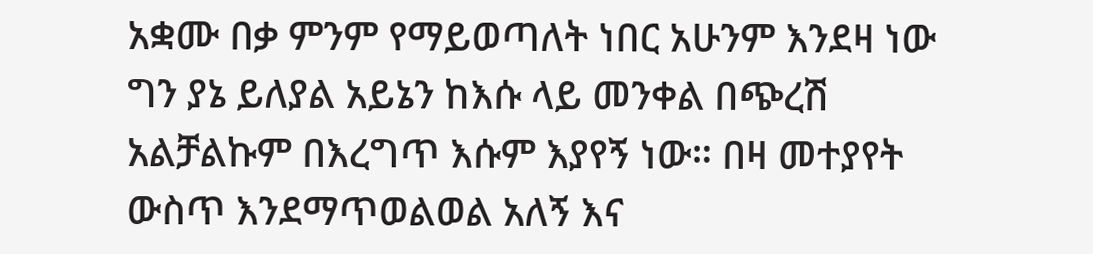አቋሙ በቃ ምንም የማይወጣለት ነበር አሁንም እንደዛ ነው ግን ያኔ ይለያል አይኔን ከእሱ ላይ መንቀል በጭረሽ አልቻልኩም በእረግጥ እሱም እያየኝ ነው። በዛ መተያየት ውስጥ እንደማጥወልወል አለኝ እና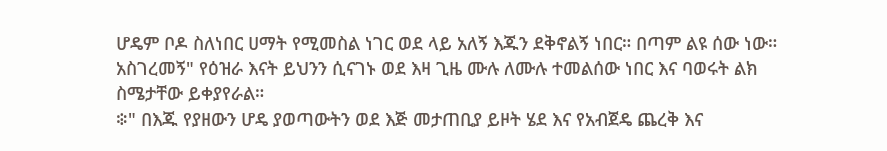ሆዴም ቦዶ ስለነበር ሀማት የሚመስል ነገር ወደ ላይ አለኝ እጁን ደቅኖልኝ ነበር። በጣም ልዩ ሰው ነው። አስገረመኝ" የዕዝራ እናት ይህንን ሲናገኑ ወደ እዛ ጊዜ ሙሉ ለሙሉ ተመልሰው ነበር እና ባወሩት ልክ ስሜታቸው ይቀያየራል።
፨" በእጁ የያዘውን ሆዴ ያወጣውትን ወደ እጅ መታጠቢያ ይዞት ሄደ እና የአብጀዴ ጨረቅ እና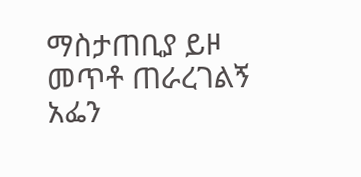ማስታጠቢያ ይዞ መጥቶ ጠራረገልኝ አፌን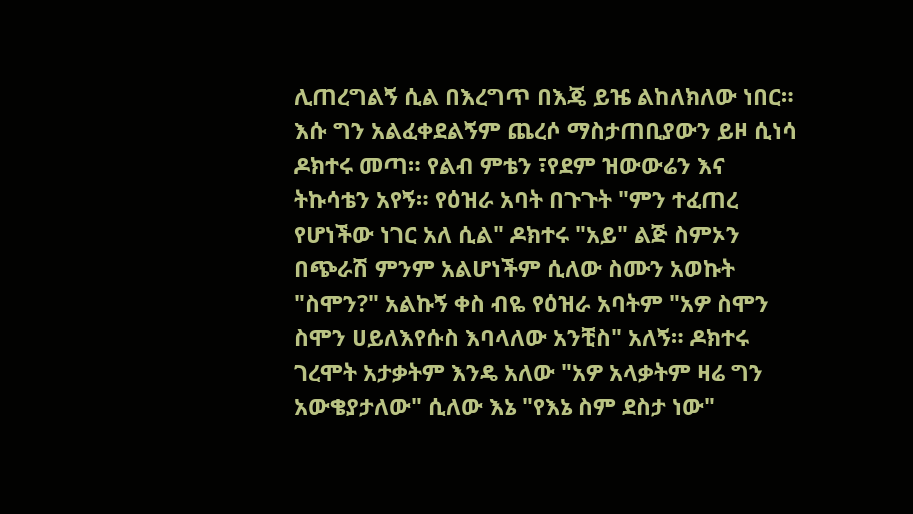ሊጠረግልኝ ሲል በእረግጥ በእጄ ይዤ ልከለክለው ነበር። እሱ ግን አልፈቀደልኝም ጨረሶ ማስታጠቢያውን ይዞ ሲነሳ ዶክተሩ መጣ። የልብ ምቴን ፣የደም ዝውውሬን እና ትኩሳቴን አየኝ። የዕዝራ አባት በጉጉት "ምን ተፈጠረ የሆነችው ነገር አለ ሲል" ዶክተሩ "አይ" ልጅ ስምኦን በጭራሽ ምንም አልሆነችም ሲለው ስሙን አወኩት "ስሞን?" አልኩኝ ቀስ ብዬ የዕዝራ አባትም "አዎ ስሞን ስሞን ሀይለእየሱስ እባላለው አንቺስ" አለኝ። ዶክተሩ ገረሞት አታቃትም እንዴ አለው "አዎ አላቃትም ዛሬ ግን አውቄያታለው" ሲለው እኔ "የእኔ ስም ደስታ ነው"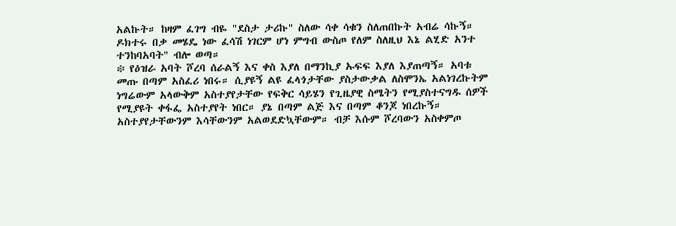አልኩት። ከዛም ፈገግ ብዬ "ደስታ ታሪኩ" ስለው ሳቀ ሳቁን ስለጠበኩት አብሬ ሳኩኝ። ዶክተሩ በቃ መሄዴ ነው ፈሳሽ ነገርም ሆነ ምግብ ውስጦ የለም ስለዚህ እኔ ልሂድ አንተ ተንከባአባት" ብሎ ወጣ።
፨ የዕዝራ አባት ሾረባ ሰራልኝ እና ቀስ እያለ በማንኪያ ኡፍፍ እያለ እያጠጣኝ። አባቱ መጡ በጣም አስፈሪ ነበሩ። ሲያዩኝ ልዩ ፈላጎታቸው ያስታውቃል ለስሞንኤ አልነገረኩትም ነግሬውም አላውቅም አስተያየታቸው የፍቅር ሳይሄን የጊዜያዊ ስሜትን የሚያስተናግዱ ሰዎች የሚያዩት ቀፋፌ አስተያየት ነበር። ያኔ በጣም ልጅ እና በጣም ቆንጆ ነበረኩኝ። አስተያየታቸውንም እሳቸውንም አልወደድኳቸውም። ብቻ እሱም ሾረባውን አስቀምጦ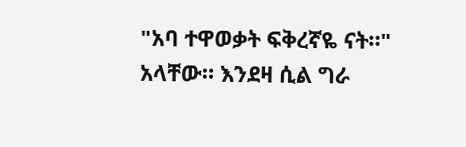"አባ ተዋወቃት ፍቅረኛዬ ናት።" አላቸው። እንደዛ ሲል ግራ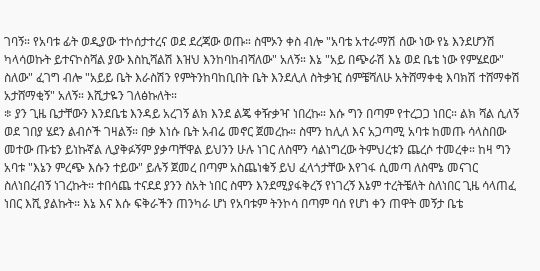ገባኝ። የአባቱ ፊት ወዲያው ተኮሰታተረና ወደ ደረጃው ወጡ። ስሞኦን ቀስ ብሎ "አባቴ አተራማሽ ሰው ነው የኔ እንደሆንሽ ካላሳወኩት ይተናኮስሻል ያው እስኪሻልሽ እዝህ እንከባከብሻለው" አለኝ። እኔ "አይ በጭራሽ እኔ ወደ ቤቴ ነው የምሄደው" ስለው" ፈገግ ብሎ "አይይ ቤት እራስሽን የምትንከባከቢበት ቤት እንደሊለ ስትቃዢ ሰምቼሻለሁ አትሸማቀቂ እባክሽ ተሸማቀሽ አታሸማቂኝ" አለኝ። እሺታዬን ገለፅኩለት።
፨ ያን ጊዜ ቤታቸውን እንደቤቴ እንዳይ አረገኝ ልክ እንደ ልጄ ቀዥቃዣ ነበረኩ። እሱ ግን በጣም የተረጋጋ ነበር። ልክ ሻል ሲለኝ ወደ ገበያ ሄደን ልብሶች ገዛልኝ። በቃ እነሱ ቤት አብሬ መኖር ጀመረኩ። ስሞን ከሊለ እና አጋጣሚ አባቱ ከመጡ ሳላስበው መተው ጡቴን ይነኩኛል ሊያቅፉኝም ያቃጣቸዋል ይህንን ሁሉ ነገር ለስሞን ሳልነግረው ትምህረቱን ጨረሶ ተመረቀ። ከዛ ግን አባቱ "እኔን ምረጭ እሱን ተይው" ይሉኝ ጀመረ በጣም አስጨነቁኝ ይህ ፈላጎታቸው እየገፋ ሲመጣ ለስሞኔ መናገር ስለነበረብኝ ነገረኩት። ተበሳጨ ተናደደ ያንን ስአት ነበር ስሞን እንደሚያፋቅረኝ የነገረኝ እኔም ተረትቼለት ስለነበር ጊዜ ሳላጠፈ ነበር እሺ ያልኩት። እኔ እና እሱ ፍቅራችን ጠንካራ ሆነ የአባቱም ትንኮሳ በጣም ባሰ የሆነ ቀን ጠዋት መኝታ ቤቴ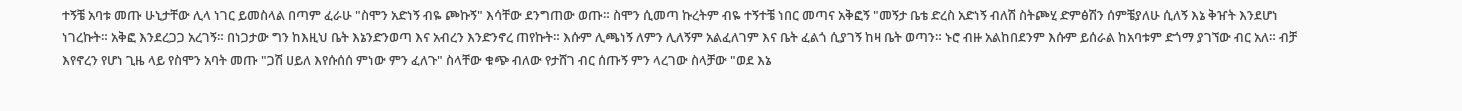ተኝቼ አባቱ መጡ ሁኒታቸው ሊላ ነገር ይመስላል በጣም ፈራሁ "ስሞን አድነኝ ብዬ ጮኩኝ" እሳቸው ደንግጠው ወጡ። ስሞን ሲመጣ ኩረትም ብዬ ተኝተቼ ነበር መጣና አቅፎኝ "መኝታ ቤቴ ድረስ አድነኝ ብለሽ ስትጮሂ ድምፅሽን ሰምቼያለሁ ሲለኝ እኔ ቅዠት እንደሆነ ነገረኩት። አቅፎ እንደረጋጋ አረገኝ። በነጋታው ግን ከእዚህ ቤት እኔንድንወጣ እና አብረን እንድንኖረ ጠየኩት። እሱም ሊጫነኝ ለምን ሊለኝም አልፈለገም እና ቤት ፈልጎ ሲያገኝ ከዛ ቤት ወጣን። ኑሮ ብዙ አልከበደንም እሱም ይሰራል ከአባቱም ድጎማ ያገኘው ብር አለ። ብቻ እየኖረን የሆነ ጊዜ ላይ የስሞን አባት መጡ "ጋሽ ሀይለ እየሱሰሰ ምነው ምን ፈለጉ" ስላቸው ቁጭ ብለው የታሸገ ብር ሰጡኝ ምን ላረገው ስላቻው "ወደ እኔ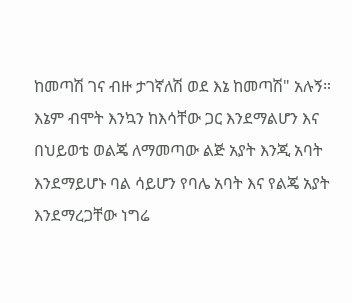ከመጣሽ ገና ብዙ ታገኛለሽ ወደ እኔ ከመጣሽ" አሉኝ። እኔም ብሞት እንኳን ከእሳቸው ጋር እንደማልሆን እና በህይወቴ ወልጄ ለማመጣው ልጅ አያት እንጂ አባት እንደማይሆኑ ባል ሳይሆን የባሌ አባት እና የልጄ አያት እንደማረጋቸው ነግሬ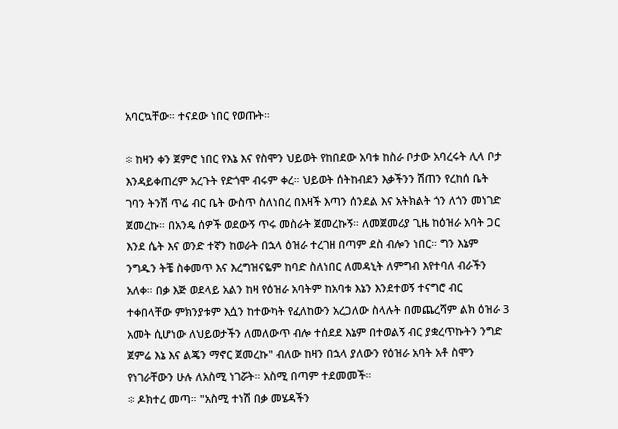አባርኳቸው። ተናደው ነበር የወጡት።

፨ ከዛን ቀን ጀምሮ ነበር የእኔ እና የስሞን ህይወት የከበደው አባቱ ከስራ ቦታው አባረሩት ሊላ ቦታ እንዳይቀጠረም አረጉት የድጎሞ ብሩም ቀረ። ህይወት ሰትከብደን እቃችንን ሽጠን የረከሰ ቤት ገባን ትንሽ ጥሬ ብር ቤት ውስጥ ስለነበረ በእዛች እጣን ሰንደል እና አትክልት ጎን ለጎን መነገድ ጀመረኩ። በአንዴ ሰዎች ወደውኝ ጥሩ መስራት ጀመረኩኝ። ለመጀመሪያ ጊዜ ከዕዝራ አባት ጋር እንደ ሴት እና ወንድ ተኛን ከወራት በኋላ ዕዝራ ተረገዘ በጣም ደስ ብሎን ነበር። ግን እኔም ንግዱን ትቼ ስቀመጥ እና እረግዝናዬም ከባድ ስለነበር ለመዳኒት ለምግብ እየተባለ ብራችን አለቀ። በቃ እጅ ወደላይ አልን ከዛ የዕዝራ አባትም ከአባቱ እኔን እንደተወኝ ተናግሮ ብር ተቀበላቸው ምክንያቱም እሷን ከተውካት የፈለከውን አረጋለው ስላሉት በመጨረሻም ልክ ዕዝራ 3 አመት ሲሆነው ለህይወታችን ለመለውጥ ብሎ ተሰደደ እኔም በተወልኝ ብር ያቋረጥኩትን ንግድ ጀምሬ እኔ እና ልጄን ማኖር ጀመረኩ" ብለው ከዛን በኋላ ያለውን የዕዝራ አባት አቶ ስሞን የነገራቸውን ሁሉ ለአስሚ ነገሯት። አስሚ በጣም ተደመመች።
፨ ዶክተረ መጣ። "አስሚ ተነሽ በቃ መሄዳችን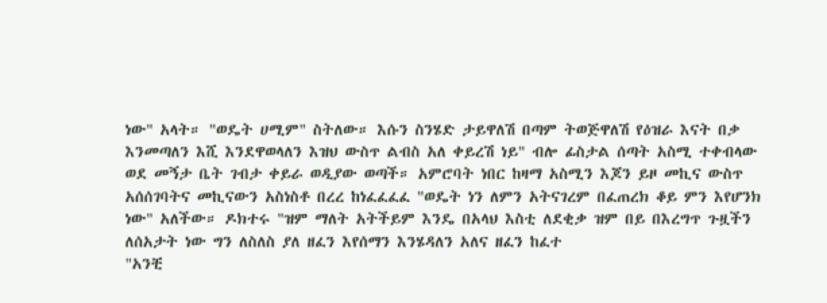ነው" አላት። "ወዴት ሀሚም" ስትለው። እሱን ስንሄድ ታይዋለሽ በጣም ትወጅዋለሽ የዕዝራ እናት በቃ እንመጣለን እሺ እንደዋወላለን እዝህ ውስጥ ልብስ አለ ቀይረሽ ነይ" ብሎ ፊስታል ሰጣት አስሚ ተቀብላው ወደ መኝታ ቤት ገብታ ቀይራ ወዲያው ወጣች። አምሮባት ነበር ከዛማ አስሚን እጆን ይዞ መኪና ውስጥ አሰሰገባትና መኪናውን አስነስቶ በረረ ከነፈፈፈፈ "ወዴት ነን ለምን አትናገረም በፈጠረክ ቆይ ምን እየሆንክ ነው" አለችው። ዶክተሩ "ዝም ማለት አትችይም እንዴ በአላህ እስቲ ለደቂቃ ዝም በይ በእረግጥ ጉዟችን ለሰአታት ነው ግን ለስለስ ያለ ዘፈን እየሰማን እንሄዳለን አለና ዘፈን ከፈተ
"አንቺ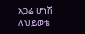አጋሬ ሆነሽ ለህይወቴ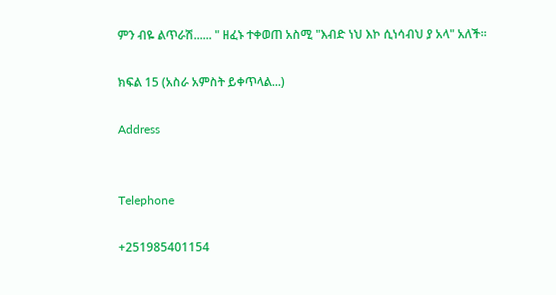ምን ብዬ ልጥራሽ...... " ዘፈኑ ተቀወጠ አስሚ "እብድ ነህ እኮ ሲነሳብህ ያ አላ" አለች።

ክፍል 15 (አስራ አምስት ይቀጥላል...)

Address


Telephone

+251985401154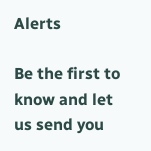Alerts

Be the first to know and let us send you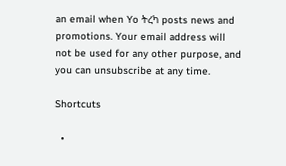an email when Yo ትረካ posts news and promotions. Your email address will not be used for any other purpose, and you can unsubscribe at any time.

Shortcuts

  •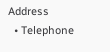Address
  • Telephone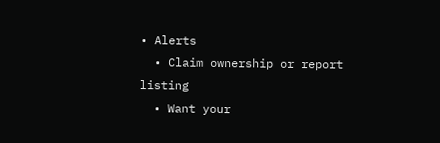• Alerts
  • Claim ownership or report listing
  • Want your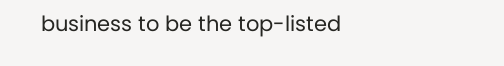business to be the top-listed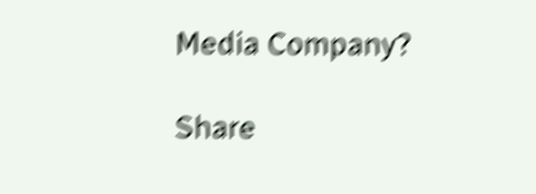Media Company?

Share